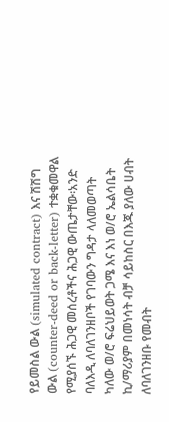የይመስል ውል (simulated contract) እና ሽሽግ ውል (counter-deed or back-letter) ተቋቁመዋል የሚያሰኙ ሕጋዊ መሰረቶችና ሕጋዊ ውጤታቸው፡አንድ ባለእዲ ለባለገንዘቦች የገባውን ግዳታ ላለመወጣት ካለው ወ/ሮ ፍሬህይወት ጋሜ እና እነ ወ/ሮ ኤልሳቤት ኪ/ማሪያም በመነሳት ብቻ ሳይከስር በእጁ ያለው ሀብት ለባለገንዘቡ የመብት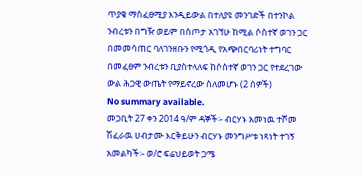ጥያቄ ማስፈፀሚያ እንዲይውል በተለያዩ መንገድች በተንኮል ንብረቱን በግዥ ወይም በስጦታ አገኘሁ ከሚል ሶስተኛ ወገን ጋር በመመሳጠር ባለገንዘቡን የሚጎዲ የአጭበርባሪነት ተግባር በመፈፀም ንብረቱን ቢያስተላለፍ ከሶስተኛ ወገን ጋር የተደረገው ውል ሕጋዊ ውጤት የማይኖረው ስለመሆኑ (2 ሰዎች)
No summary available.
መጋቢት 27 ቀን 2014 ዓ/ም ዳኞች፡- ብርሃኑ አመነዉ ተሾመ ሽፈራዉ ሀብታሙ እርቅይሁን ብርሃኑ መንግሥቱ ነጻነት ተገኝ አመልካች፡- ወ/ሮ ፍሬህይወት ጋሜ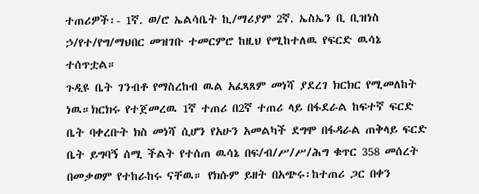ተጠሪዎች፡- 1ኛ. ወ/ሮ ኤልሳቤት ኪ/ማሪያም 2ኛ. ኤስኤን ቢ ቢዝነስ ኃ/የተ/የግ/ማህበር መዝገቡ ተመርምሮ ከዚህ የሚከተለዉ የፍርድ ዉሳኔ ተሰጥቷል።
ጉዲዩ ቤት ገንብቶ የማስረከብ ዉል አፈጻጸም መነሻ ያደረገ ክርክር የሚመለከት ነዉ።ክርክሩ የተጀመረዉ 1ኛ ተጠሪ በ2ኛ ተጠሪ ላይ በፋደራል ከፍተኛ ፍርድ ቤት ባቀረቡት ክስ መነሻ ሲሆን የአሁን አመልካች ደግሞ በፋዳራል ጠቅላይ ፍርድ ቤት ይግባኝ ሰሚ ችልት የተሰጠ ዉሳኔ በፍ/ብ/ሥ/ሥ/ሕግ ቁጥር 358 መሰረት በመቃወም የተከራከሩ ናቸዉ። የክሱም ይዘት በአጭሩ፡ከተጠሪ ጋር በቀን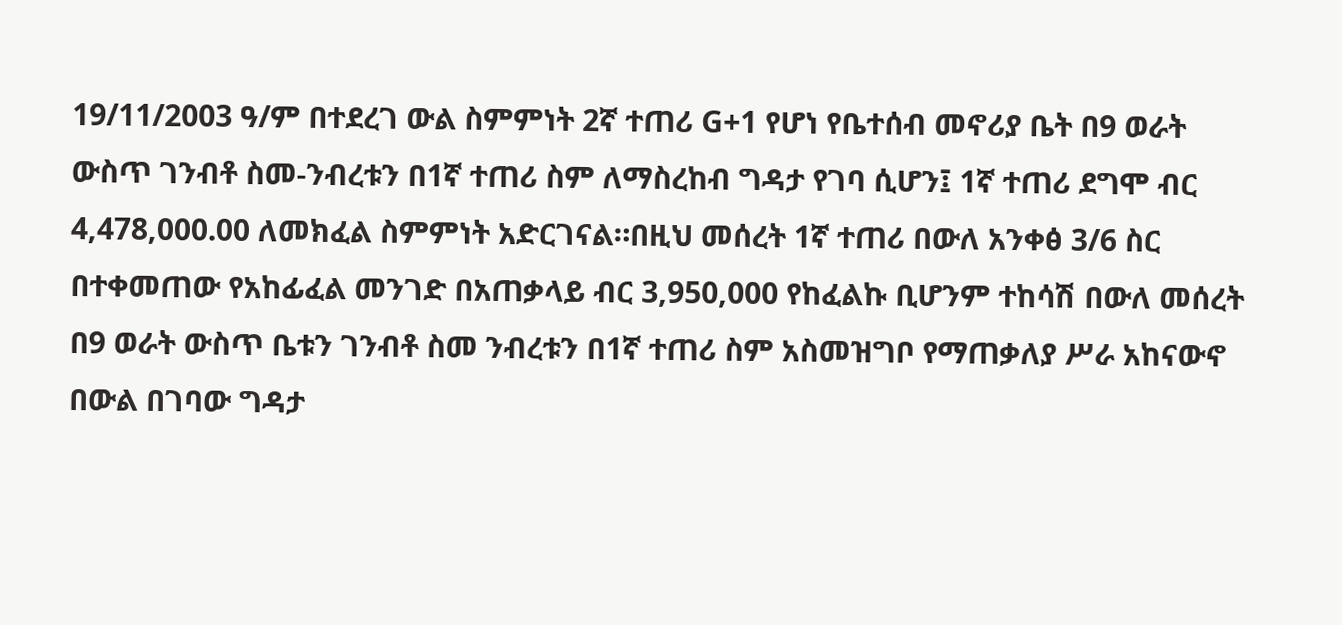19/11/2003 ዓ/ም በተደረገ ውል ስምምነት 2ኛ ተጠሪ G+1 የሆነ የቤተሰብ መኖሪያ ቤት በ9 ወራት ውስጥ ገንብቶ ስመ-ንብረቱን በ1ኛ ተጠሪ ስም ለማስረከብ ግዳታ የገባ ሲሆን፤ 1ኛ ተጠሪ ደግሞ ብር 4,478,000.00 ለመክፈል ስምምነት አድርገናል።በዚህ መሰረት 1ኛ ተጠሪ በውለ አንቀፅ 3/6 ስር በተቀመጠው የአከፊፈል መንገድ በአጠቃላይ ብር 3,950,000 የከፈልኩ ቢሆንም ተከሳሽ በውለ መሰረት በ9 ወራት ውስጥ ቤቱን ገንብቶ ስመ ንብረቱን በ1ኛ ተጠሪ ስም አስመዝግቦ የማጠቃለያ ሥራ አከናውኖ በውል በገባው ግዳታ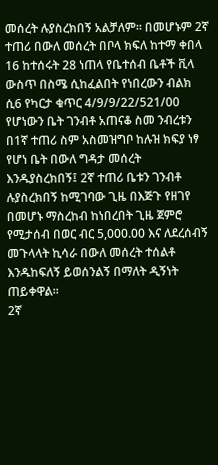መሰረት ሉያስረክበኝ አልቻለም። በመሆኑም 2ኛ ተጠሪ በውለ መሰረት በቦላ ክፍለ ከተማ ቀበላ 16 ከተሰሩት 28 ነጠላ የቤተሰብ ቤቶች ቪላ ውስጥ በስሜ ሲከፈልበት የነበረውን ብልክ ሲ6 የካርታ ቁጥር 4/9/9/22/521/00 የሆነውን ቤት ገንብቶ አጠናቆ ስመ ንብረቱን በ1ኛ ተጠሪ ስም አስመዝግቦ ከሉዝ ክፍያ ነፃ የሆነ ቤት በውለ ግዳታ መሰረት እንዱያስረክበኝ፤ 2ኛ ተጠሪ ቤቱን ገንብቶ ሉያስረክበኝ ከሚገባው ጊዜ በእጅጉ የዘገየ በመሆኑ ማስረከብ ከነበረበት ጊዜ ጀምሮ የሚታሰብ በወር ብር 5,000.00 እና ለደረሰብኝ መጉላላት ኪሳራ በውለ መሰረት ተሰልቶ እንዱከፍለኝ ይወሰንልኝ በማለት ዲኝነት ጠይቀዋል።
2ኛ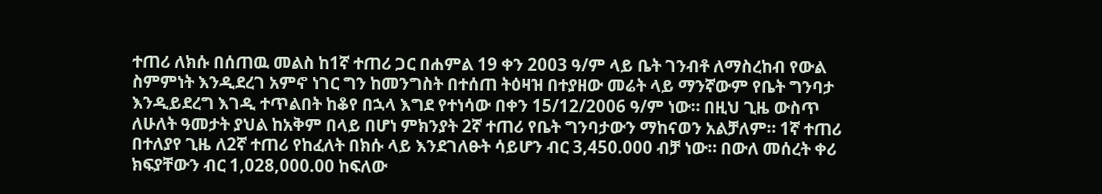ተጠሪ ለክሱ በሰጠዉ መልስ ከ1ኛ ተጠሪ ጋር በሐምል 19 ቀን 2003 ዓ/ም ላይ ቤት ገንብቶ ለማስረከብ የውል ስምምነት እንዲደረገ አምኖ ነገር ግን ከመንግስት በተሰጠ ትዕዛዝ በተያዘው መሬት ላይ ማንኛውም የቤት ግንባታ እንዲይደረግ እገዲ ተጥልበት ከቆየ በኋላ እግደ የተነሳው በቀን 15/12/2006 ዓ/ም ነው። በዚህ ጊዜ ውስጥ ለሁለት ዓመታት ያህል ከአቅም በላይ በሆነ ምክንያት 2ኛ ተጠሪ የቤት ግንባታውን ማከናወን አልቻለም። 1ኛ ተጠሪ በተለያየ ጊዜ ለ2ኛ ተጠሪ የከፈለት በክሱ ላይ እንደገለፁት ሳይሆን ብር 3,450.000 ብቻ ነው። በውለ መሰረት ቀሪ ክፍያቸውን ብር 1,028,000.00 ከፍለው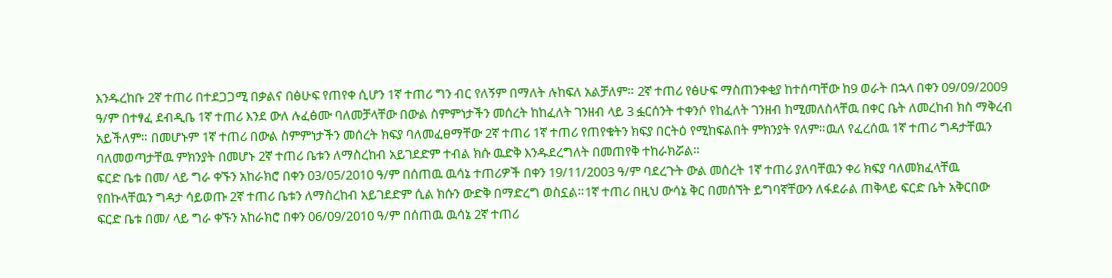እንዱረከቡ 2ኛ ተጠሪ በተደጋጋሚ በቃልና በፅሁፍ የጠየቀ ሲሆን 1ኛ ተጠሪ ግን ብር የለኝም በማለት ሉከፍለ አልቻለም። 2ኛ ተጠሪ የፅሁፍ ማስጠንቀቂያ ከተሰጣቸው ከ9 ወራት በኋላ በቀን 09/09/2009 ዓ/ም በተፃፈ ደብዲቤ 1ኛ ተጠሪ እንደ ውለ ሉፈፅሙ ባለመቻላቸው በውል ስምምነታችን መሰረት ከከፈለት ገንዘብ ላይ 3 ፏርሰንት ተቀንሶ የከፈለት ገንዘብ ከሚመለስላቸዉ በቀር ቤት ለመረከብ ክስ ማቅረብ አይችለም። በመሆኑም 1ኛ ተጠሪ በውል ስምምነታችን መሰረት ክፍያ ባለመፈፀማቸው 2ኛ ተጠሪ 1ኛ ተጠሪ የጠየቁትን ክፍያ በርትዕ የሚከፍልበት ምክንያት የለም።ዉለ የፈረሰዉ 1ኛ ተጠሪ ግዳታቸዉን ባለመወጣታቸዉ ምክንያት በመሆኑ 2ኛ ተጠሪ ቤቱን ለማስረከብ አይገደድም ተብል ክሱ ዉድቅ እንዱደረግለት በመጠየቅ ተከራክሯል።
ፍርድ ቤቱ በመ/ ላይ ግራ ቀኙን አከራክሮ በቀን 03/05/2010 ዓ/ም በሰጠዉ ዉሳኔ ተጠሪዎች በቀን 19/11/2003 ዓ/ም ባደረጉት ውል መሰረት 1ኛ ተጠሪ ያለባቸዉን ቀሪ ክፍያ ባለመክፈላቸዉ የበኩላቸዉን ግዳታ ሳይወጡ 2ኛ ተጠሪ ቤቱን ለማስረከብ አይገደድም ሲል ክሱን ውድቅ በማድረግ ወስኗል።1ኛ ተጠሪ በዚህ ውሳኔ ቅር በመሰኘት ይግባኛቸውን ለፋደራል ጠቅላይ ፍርድ ቤት አቅርበው ፍርድ ቤቱ በመ/ ላይ ግራ ቀኙን አከራክሮ በቀን 06/09/2010 ዓ/ም በሰጠዉ ዉሳኔ 2ኛ ተጠሪ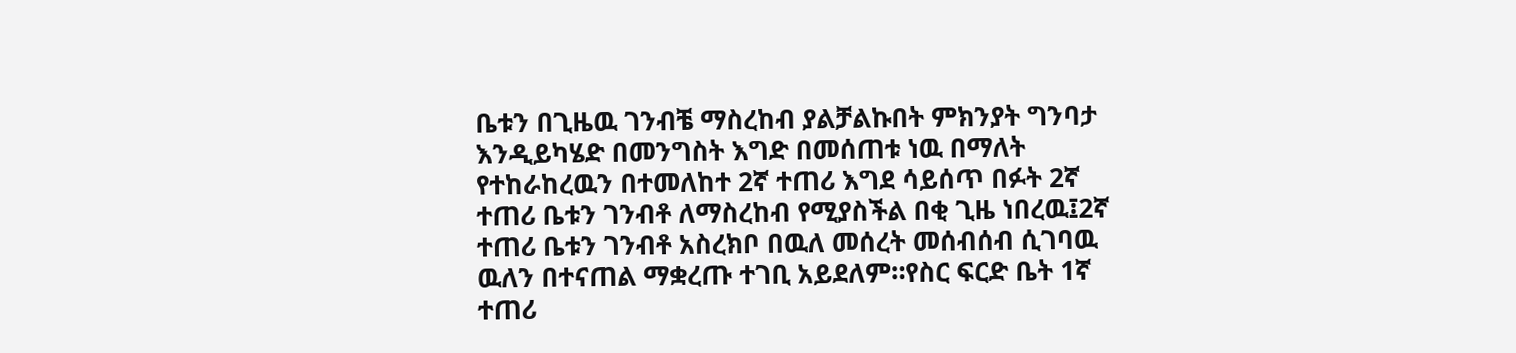ቤቱን በጊዜዉ ገንብቼ ማስረከብ ያልቻልኩበት ምክንያት ግንባታ እንዲይካሄድ በመንግስት እግድ በመሰጠቱ ነዉ በማለት የተከራከረዉን በተመለከተ 2ኛ ተጠሪ እግደ ሳይሰጥ በፉት 2ኛ ተጠሪ ቤቱን ገንብቶ ለማስረከብ የሚያስችል በቂ ጊዜ ነበረዉ፤2ኛ ተጠሪ ቤቱን ገንብቶ አስረክቦ በዉለ መሰረት መሰብሰብ ሲገባዉ ዉለን በተናጠል ማቋረጡ ተገቢ አይደለም።የስር ፍርድ ቤት 1ኛ ተጠሪ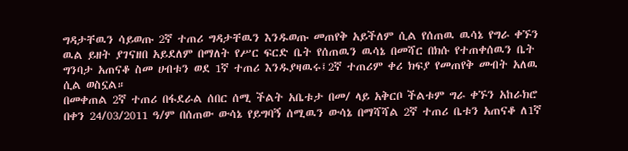ግዳታቸዉን ሳይወጡ 2ኛ ተጠሪ ግዳታቸዉን እንዱወጡ መጠየቅ አይችለም ሲል የሰጠዉ ዉሳኔ የግራ ቀኙን ዉል ይዘት ያገናዘበ አይደለም በማለት የሥር ፍርድ ቤት የሰጠዉን ዉሳኔ በመሻር በክሱ የተጠቀሰዉን ቤት ግንባታ አጠናቆ ስመ ሀብቱን ወደ 1ኛ ተጠሪ እንዱያዛዉሩ፤2ኛ ተጠሪም ቀሪ ክፍያ የመጠየቅ መብት አለዉ ሲል ወስኗል።
በመቀጠል 2ኛ ተጠሪ በፋደራል ሰበር ሰሚ ችልት አቤቱታ በመ/ ላይ አቅርቦ ችልቱም ግራ ቀኙን አከራክሮ በቀን 24/03/2011 ዓ/ም በሰጠው ውሳኔ የይግባኝ ሰሚዉን ውሳኔ በማሻሻል 2ኛ ተጠሪ ቤቱን አጠናቆ ለ1ኛ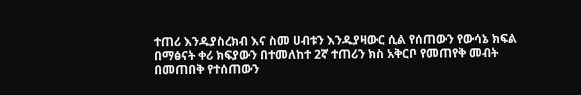ተጠሪ እንዱያስረክብ እና ስመ ሀብቱን እንዱያዛውር ሲል የሰጠውን የውሳኔ ክፍል በማፅናት ቀሪ ክፍያውን በተመለከተ 2ኛ ተጠሪን ክስ አቅርቦ የመጠየቅ መብት በመጠበቅ የተሰጠውን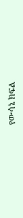የውሳኔ ክፍል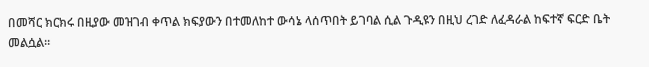በመሻር ክርክሩ በዚያው መዝገብ ቀጥል ክፍያውን በተመለከተ ውሳኔ ላሰጥበት ይገባል ሲል ጉዲዩን በዚህ ረገድ ለፈዳራል ከፍተኛ ፍርድ ቤት መልሷል።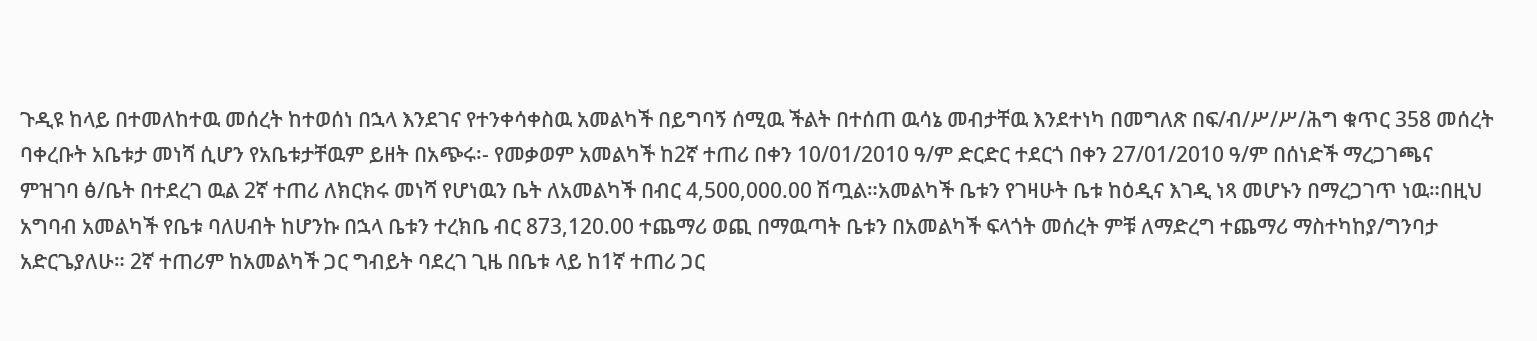ጉዲዩ ከላይ በተመለከተዉ መሰረት ከተወሰነ በኋላ እንደገና የተንቀሳቀስዉ አመልካች በይግባኝ ሰሚዉ ችልት በተሰጠ ዉሳኔ መብታቸዉ እንደተነካ በመግለጽ በፍ/ብ/ሥ/ሥ/ሕግ ቁጥር 358 መሰረት ባቀረቡት አቤቱታ መነሻ ሲሆን የአቤቱታቸዉም ይዘት በአጭሩ፡- የመቃወም አመልካች ከ2ኛ ተጠሪ በቀን 10/01/2010 ዓ/ም ድርድር ተደርጎ በቀን 27/01/2010 ዓ/ም በሰነድች ማረጋገጫና ምዝገባ ፅ/ቤት በተደረገ ዉል 2ኛ ተጠሪ ለክርክሩ መነሻ የሆነዉን ቤት ለአመልካች በብር 4,500,000.00 ሽጧል።አመልካች ቤቱን የገዛሁት ቤቱ ከዕዲና እገዲ ነጻ መሆኑን በማረጋገጥ ነዉ።በዚህ አግባብ አመልካች የቤቱ ባለሀብት ከሆንኩ በኋላ ቤቱን ተረክቤ ብር 873,120.00 ተጨማሪ ወጪ በማዉጣት ቤቱን በአመልካች ፍላጎት መሰረት ምቹ ለማድረግ ተጨማሪ ማስተካከያ/ግንባታ አድርጌያለሁ። 2ኛ ተጠሪም ከአመልካች ጋር ግብይት ባደረገ ጊዜ በቤቱ ላይ ከ1ኛ ተጠሪ ጋር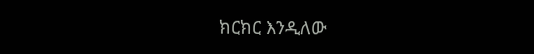ክርክር እንዲለው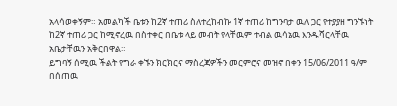አላሳወቀኝም። አመልካች ቤቱን ከ2ኛ ተጠሪ ስለተረከብኩ 1ኛ ተጠሪ ከግንባታ ዉለ ጋር የተያያዘ ግንኙነት ከ2ኛ ተጠሪ ጋር ከሚኖረዉ በስተቀር በቤቱ ላይ መብት የላቸዉም ተብል ዉሳኔዉ እንዱሻርላቸዉ አቤታቸዉን አቅርበዋል።
ይግባኝ ሰሚዉ ችልት የግራ ቀኙን ክርክርና ማስረጃዎችን መርምሮና መዝኖ በቀን 15/06/2011 ዓ/ም በሰጠዉ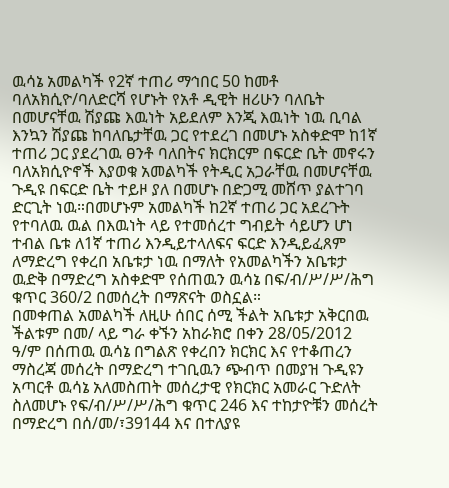ዉሳኔ አመልካች የ2ኛ ተጠሪ ማኅበር 50 ከመቶ ባለአክሲዮ/ባለድርሻ የሆኑት የአቶ ዲዊት ዘሪሁን ባለቤት በመሆናቸዉ ሽያጩ እዉነት አይደለም እንጂ እዉነት ነዉ ቢባል እንኳን ሽያጩ ከባለቤታቸዉ ጋር የተደረገ በመሆኑ አስቀድሞ ከ1ኛ ተጠሪ ጋር ያደረገዉ ፀንቶ ባለበትና ክርክርም በፍርድ ቤት መኖሩን ባለአክሲዮኖች እያወቁ አመልካች የትዲር አጋራቸዉ በመሆናቸዉ ጉዲዩ በፍርድ ቤት ተይዞ ያለ በመሆኑ በድጋሚ መሸጥ ያልተገባ ድርጊት ነዉ።በመሆኑም አመልካች ከ2ኛ ተጠሪ ጋር አደረጉት የተባለዉ ዉል በእዉነት ላይ የተመሰረተ ግብይት ሳይሆን ሆነ ተብል ቤቱ ለ1ኛ ተጠሪ እንዲይተላለፍና ፍርድ እንዲይፈጸም ለማድረግ የቀረበ አቤቱታ ነዉ በማለት የአመልካችን አቤቱታ ዉድቅ በማድረግ አስቀድሞ የሰጠዉን ዉሳኔ በፍ/ብ/ሥ/ሥ/ሕግ ቁጥር 360/2 በመሰረት በማጽናት ወስኗል።
በመቀጠል አመልካች ለዚሁ ሰበር ሰሚ ችልት አቤቱታ አቅርበዉ ችልቱም በመ/ ላይ ግራ ቀኙን አከራክሮ በቀን 28/05/2012 ዓ/ም በሰጠዉ ዉሳኔ በግልጽ የቀረበን ክርክር እና የተቆጠረን ማስረጃ መሰረት በማድረግ ተገቢዉን ጭብጥ በመያዝ ጉዲዩን አጣርቶ ዉሳኔ አለመስጠት መሰረታዊ የክርክር አመራር ጉድለት ስለመሆኑ የፍ/ብ/ሥ/ሥ/ሕግ ቁጥር 246 እና ተከታዮቹን መሰረት በማድረግ በሰ/መ/፣39144 እና በተለያዩ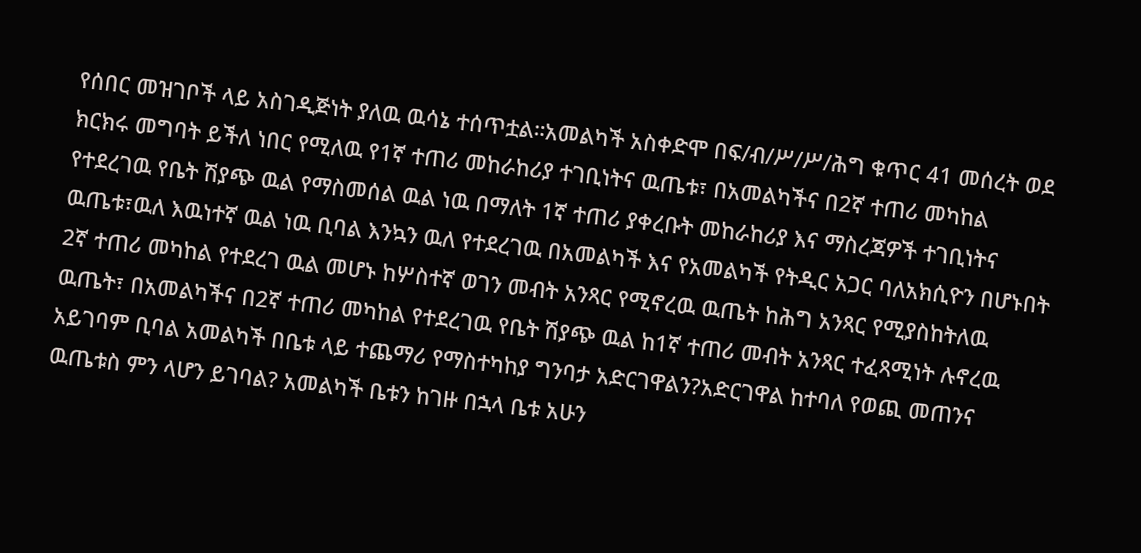የሰበር መዝገቦች ላይ አስገዲጅነት ያለዉ ዉሳኔ ተሰጥቷል።አመልካች አስቀድሞ በፍ/ብ/ሥ/ሥ/ሕግ ቁጥር 41 መሰረት ወደ ክርክሩ መግባት ይችለ ነበር የሚለዉ የ1ኛ ተጠሪ መከራከሪያ ተገቢነትና ዉጤቱ፣ በአመልካችና በ2ኛ ተጠሪ መካከል የተደረገዉ የቤት ሽያጭ ዉል የማስመሰል ዉል ነዉ በማለት 1ኛ ተጠሪ ያቀረቡት መከራከሪያ እና ማስረጃዎች ተገቢነትና ዉጤቱ፣ዉለ እዉነተኛ ዉል ነዉ ቢባል እንኳን ዉለ የተደረገዉ በአመልካች እና የአመልካች የትዲር አጋር ባለአክሲዮን በሆኑበት 2ኛ ተጠሪ መካከል የተደረገ ዉል መሆኑ ከሦስተኛ ወገን መብት አንጻር የሚኖረዉ ዉጤት ከሕግ አንጻር የሚያስከትለዉ ዉጤት፣ በአመልካችና በ2ኛ ተጠሪ መካከል የተደረገዉ የቤት ሽያጭ ዉል ከ1ኛ ተጠሪ መብት አንጻር ተፈጻሚነት ሉኖረዉ አይገባም ቢባል አመልካች በቤቱ ላይ ተጨማሪ የማስተካከያ ግንባታ አድርገዋልን?አድርገዋል ከተባለ የወጪ መጠንና ዉጤቱስ ምን ላሆን ይገባል? አመልካች ቤቱን ከገዙ በኋላ ቤቱ አሁን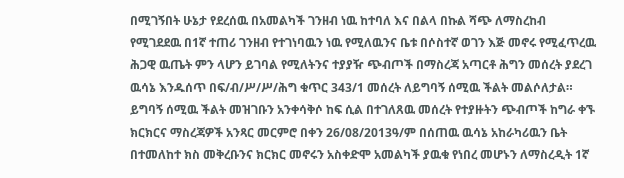በሚገኝበት ሁኔታ የደረሰዉ በአመልካች ገንዘብ ነዉ ከተባለ እና በልላ በኩል ሻጭ ለማስረከብ የሚገደደዉ በ1ኛ ተጠሪ ገንዘብ የተገነባዉን ነዉ የሚለዉንና ቤቱ በሶስተኛ ወገን እጅ መኖሩ የሚፈጥረዉ ሕጋዊ ዉጤት ምን ላሆን ይገባል የሚለትንና ተያያዥ ጭብጦች በማስረጃ አጣርቶ ሕግን መሰረት ያደረገ ዉሳኔ እንዱሰጥ በፍ/ብ/ሥ/ሥ/ሕግ ቁጥር 343/1 መሰረት ለይግባኝ ሰሚዉ ችልት መልሶለታል።
ይግባኝ ሰሚዉ ችልት መዝገቡን አንቀሳቅሶ ከፍ ሲል በተገለጸዉ መሰረት የተያዙትን ጭብጦች ከግራ ቀኙ ክርክርና ማስረጃዎች አንጻር መርምሮ በቀን 26/08/2013ዓ/ም በሰጠዉ ዉሳኔ አከራካሪዉን ቤት በተመለከተ ክስ መቅረቡንና ክርክር መኖሩን አስቀድሞ አመልካች ያዉቁ የነበረ መሆኑን ለማስረዲት 1ኛ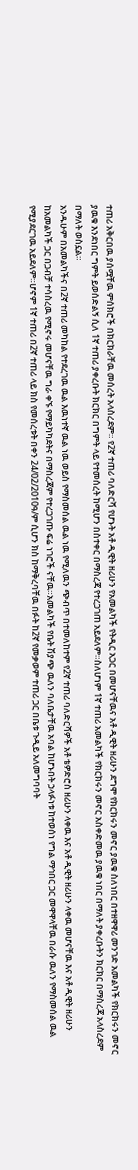ተጠሪ አቅርበዉ ያሰሟቸዉ ምሰክሮች በክርክራቸዉ መሰረት አላስረደም። የ2ኛ ተጠሪ ባለድርሻ የሆኑት አቶ ዲዊት ዘሪሁን የአመልካች የትዲር አጋር በመሆናቸዉና አቶ ዲዊት ዘሪሁን ደግሞ የክርክሩን መኖር ያዉቁ ስለነበር በተዘዋዋሪ መንገድ አመልካች የክርክሩን መኖር ያዉቁ እንደነበር ግምት ይወሰድልኝ ሲለ 1ኛ ተጠሪ ያቀረቡት ክርክር በግምት ላይ የተመሰረት ከሚሆን በስተቀር በማስረጃ የተረጋገጠ አይደለም።ስለሆነም 1ኛ ተጠሪ አመልካች የክርክሩን መኖር አስቀድመዉ ያዉቁ ነበር በማለት ያቀረቡትን ክርክር በማስረጃ አላስረደም በማለት ወስኗል።
አንዱሁም በአመልካችና በ2ኛ ተጠሪ መካከል የተደረገዉ ዉል እዉነተኛ ዉል ነዉ ወይስ የማስመሰል ዉል ነዉ የሚለዉን ጭብጥ በተመለከተም የ2ኛ ተጠሪ ባለድርሻዎች አቶ ቴዎድሮስ ዘሪሁን ላቀዉ እና አቶ ዲዊት ዘሪሁን ላቀዉ መሆናቸዉ እና አቶ ዲዊት ዘሪሁን ከአመልካች ጋር በጋብቻ ተሳስረዉ የሚኖሩ መሆናቸዉ ግራ ቀኙ የማይካካደትና በማስረጃም የተረጋገጡ ፍሬ ነገሮች ናቸዉ።አመልካች የቤት ሽያጭ ዉለን ባለቤታቸዉ አባል ከሆኑበት ኃላፉነቱ ከተወሰነ የግል ማኅበር ጋር መዋዋላቸዉ በራሱ ዉለን የማስመሰል ዉል የሚያደርገዉ አይደለም።ሆኖም 1ኛ ተጠሪ በ2ኛ ተጠሪ ላይ ክስ የመሰረቱት በቀን 24/02/2010ዓ/ም ሲሆን ክስ ከማቅረባቸዉ በፉት ከ2ኛ የመቃወም ተጠሪ ጋር በቤቱ ጉዲይ አለመግባባት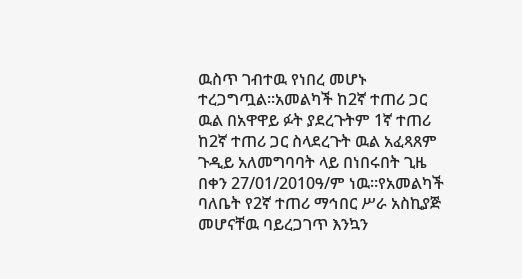ዉስጥ ገብተዉ የነበረ መሆኑ ተረጋግጧል።አመልካች ከ2ኛ ተጠሪ ጋር ዉል በአዋዋይ ፉት ያደረጉትም 1ኛ ተጠሪ ከ2ኛ ተጠሪ ጋር ስላደረጉት ዉል አፈጻጸም ጉዲይ አለመግባባት ላይ በነበሩበት ጊዜ በቀን 27/01/2010ዓ/ም ነዉ።የአመልካች ባለቤት የ2ኛ ተጠሪ ማኅበር ሥራ አስኪያጅ መሆናቸዉ ባይረጋገጥ እንኳን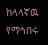ከላላኛዉ የማኅበሩ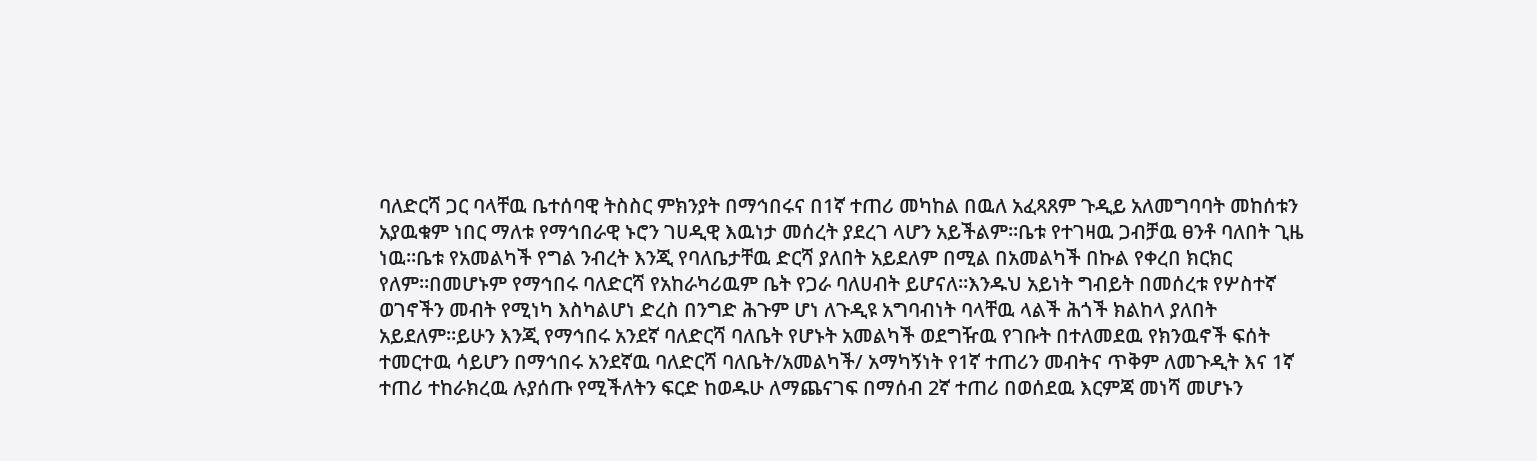ባለድርሻ ጋር ባላቸዉ ቤተሰባዊ ትስስር ምክንያት በማኅበሩና በ1ኛ ተጠሪ መካከል በዉለ አፈጻጸም ጉዲይ አለመግባባት መከሰቱን አያዉቁም ነበር ማለቱ የማኅበራዊ ኑሮን ገሀዲዊ እዉነታ መሰረት ያደረገ ላሆን አይችልም።ቤቱ የተገዛዉ ጋብቻዉ ፀንቶ ባለበት ጊዜ ነዉ።ቤቱ የአመልካች የግል ንብረት እንጂ የባለቤታቸዉ ድርሻ ያለበት አይደለም በሚል በአመልካች በኩል የቀረበ ክርክር የለም።በመሆኑም የማኅበሩ ባለድርሻ የአከራካሪዉም ቤት የጋራ ባለሀብት ይሆናለ።እንዱህ አይነት ግብይት በመሰረቱ የሦስተኛ ወገኖችን መብት የሚነካ እስካልሆነ ድረስ በንግድ ሕጉም ሆነ ለጉዲዩ አግባብነት ባላቸዉ ላልች ሕጎች ክልከላ ያለበት አይደለም።ይሁን እንጂ የማኅበሩ አንደኛ ባለድርሻ ባለቤት የሆኑት አመልካች ወደግዥዉ የገቡት በተለመደዉ የክንዉኖች ፍሰት ተመርተዉ ሳይሆን በማኅበሩ አንደኛዉ ባለድርሻ ባለቤት/አመልካች/ አማካኝነት የ1ኛ ተጠሪን መብትና ጥቅም ለመጉዲት እና 1ኛ ተጠሪ ተከራክረዉ ሉያሰጡ የሚችለትን ፍርድ ከወዱሁ ለማጨናገፍ በማሰብ 2ኛ ተጠሪ በወሰደዉ እርምጃ መነሻ መሆኑን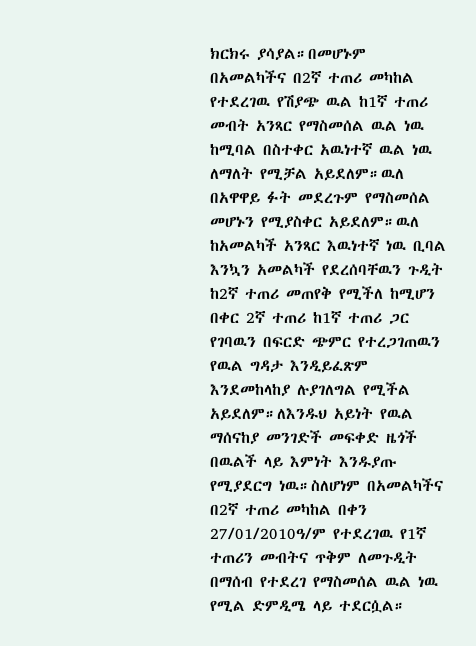ክርክሩ ያሳያል።በመሆኑም በአመልካችና በ2ኛ ተጠሪ መካከል የተደረገዉ የሽያጭ ዉል ከ1ኛ ተጠሪ መብት አንጻር የማስመሰል ዉል ነዉ ከሚባል በስተቀር አዉነተኛ ዉል ነዉ ለማለት የሚቻል አይደለም።ዉለ በአዋዋይ ፉት መደረጉም የማስመሰል መሆኑን የሚያስቀር አይደለም።ዉለ ከአመልካች አንጻር እዉነተኛ ነዉ ቢባል እንኳን አመልካች የደረሰባቸዉን ጉዲት ከ2ኛ ተጠሪ መጠየቅ የሚችለ ከሚሆን በቀር 2ኛ ተጠሪ ከ1ኛ ተጠሪ ጋር የገባዉን በፍርድ ጭምር የተረጋገጠዉን የዉል ግዳታ እንዲይፈጽም እንደመከላከያ ሉያገለግል የሚችል አይደለም።ለእንዱህ አይነት የዉል ማሰናከያ መንገድች መፍቀድ ዜጎች በዉልች ላይ እምነት እንዱያጡ የሚያደርግ ነዉ።ስለሆነም በአመልካችና በ2ኛ ተጠሪ መካከል በቀን 27/01/2010ዓ/ም የተደረገዉ የ1ኛ ተጠሪን መብትና ጥቅም ለመጉዲት በማሰብ የተደረገ የማስመሰል ዉል ነዉ የሚል ድምዲሜ ላይ ተደርሷል።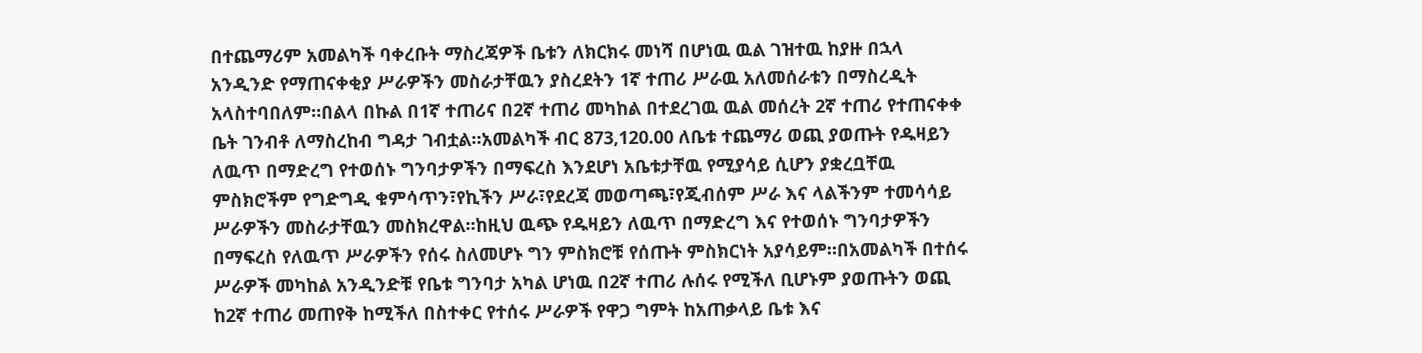በተጨማሪም አመልካች ባቀረቡት ማስረጃዎች ቤቱን ለክርክሩ መነሻ በሆነዉ ዉል ገዝተዉ ከያዙ በኋላ አንዲንድ የማጠናቀቂያ ሥራዎችን መስራታቸዉን ያስረደትን 1ኛ ተጠሪ ሥራዉ አለመሰራቱን በማስረዲት አላስተባበለም።በልላ በኩል በ1ኛ ተጠሪና በ2ኛ ተጠሪ መካከል በተደረገዉ ዉል መሰረት 2ኛ ተጠሪ የተጠናቀቀ ቤት ገንብቶ ለማስረከብ ግዳታ ገብቷል።አመልካች ብር 873,120.00 ለቤቱ ተጨማሪ ወጪ ያወጡት የዱዛይን ለዉጥ በማድረግ የተወሰኑ ግንባታዎችን በማፍረስ እንደሆነ አቤቱታቸዉ የሚያሳይ ሲሆን ያቋረቧቸዉ ምስክሮችም የግድግዲ ቁምሳጥን፣የኪችን ሥራ፣የደረጃ መወጣጫ፣የጂብሰም ሥራ እና ላልችንም ተመሳሳይ ሥራዎችን መስራታቸዉን መስክረዋል።ከዚህ ዉጭ የዱዛይን ለዉጥ በማድረግ እና የተወሰኑ ግንባታዎችን በማፍረስ የለዉጥ ሥራዎችን የሰሩ ስለመሆኑ ግን ምስክሮቹ የሰጡት ምስክርነት አያሳይም።በአመልካች በተሰሩ ሥራዎች መካከል አንዲንድቹ የቤቱ ግንባታ አካል ሆነዉ በ2ኛ ተጠሪ ሉሰሩ የሚችለ ቢሆኑም ያወጡትን ወጪ ከ2ኛ ተጠሪ መጠየቅ ከሚችለ በስተቀር የተሰሩ ሥራዎች የዋጋ ግምት ከአጠቃላይ ቤቱ እና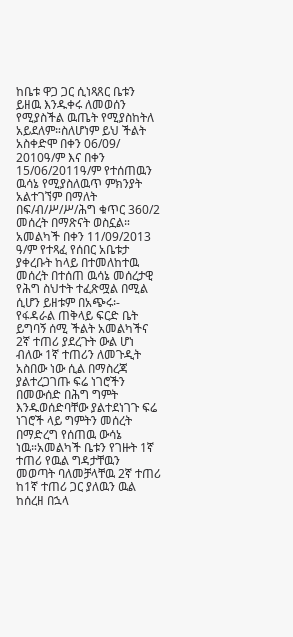ከቤቱ ዋጋ ጋር ሲነጻጸር ቤቱን ይዘዉ እንዱቀሩ ለመወሰን የሚያስችል ዉጤት የሚያስከትለ አይደለም።ስለሆነም ይህ ችልት አስቀድሞ በቀን 06/09/ 2010ዓ/ም እና በቀን 15/06/2011ዓ/ም የተሰጠዉን ዉሳኔ የሚያስለዉጥ ምክንያት አልተገኘም በማለት በፍ/ብ/ሥ/ሥ/ሕግ ቁጥር 360/2 መሰረት በማጽናት ወስኗል።
አመልካች በቀን 11/09/2013 ዓ/ም የተጻፈ የሰበር አቤቱታ ያቀረቡት ከላይ በተመለከተዉ መሰረት በተሰጠ ዉሳኔ መሰረታዊ የሕግ ስህተት ተፈጽሟል በሚል ሲሆን ይዘቱም በአጭሩ፡- የፋዳራል ጠቅላይ ፍርድ ቤት ይግባኝ ሰሚ ችልት አመልካችና 2ኛ ተጠሪ ያደረጉት ውል ሆነ ብለው 1ኛ ተጠሪን ለመጉዲት አስበው ነው ሲል በማስረጃ ያልተረጋገጡ ፍሬ ነገሮችን በመውሰድ በሕግ ግምት እንዱወሰድባቸው ያልተደነገጉ ፍሬ ነገሮች ላይ ግምትን መሰረት በማድረግ የሰጠዉ ውሳኔ ነዉ።አመልካች ቤቱን የገዙት 1ኛ ተጠሪ የዉል ግዳታቸዉን መወጣት ባለመቻላቸዉ 2ኛ ተጠሪ ከ1ኛ ተጠሪ ጋር ያለዉን ዉል ከሰረዘ በኋላ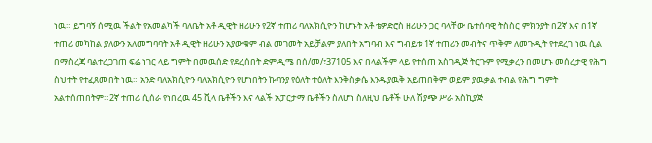ነዉ። ይግባኝ ሰሚዉ ችልት የአመልካች ባለቤት አቶ ዲዊት ዘሪሁን የ2ኛ ተጠሪ ባለአክሲዮን ከሆኑት አቶ ቴዎድሮስ ዘሪሁን ጋር ባላቸው ቤተሰባዊ ትስስር ምክንያት በ2ኛ እና በ1ኛ ተጠሪ መካከል ያለውን አለመግባባት አቶ ዲዊት ዘሪሁን አያውቁም ብል መገመት አይቻልም ያለበት አግባብ እና ግብይቱ 1ኛ ተጠሪን መብትና ጥቅም ለመጉዲት የተደረገ ነዉ ሲል በማስረጃ ባልተረጋገጠ ፍሬ ነገር ላይ ግምት በመዉሰድ የደረሰበት ድምዲሜ በሰ/መ/፣37105 እና በላልችም ላይ የተሰጠ አስገዲጅ ትርጉም የሚቃረን በመሆኑ መሰረታዊ የሕግ ስህተት የተፈጸመበት ነዉ። አንድ ባለአክሲዮን ባለአክሲዮን የሆነበትን ኩባንያ የዕለት ተዕለት እንቅስቃሴ እንዱያዉቅ አይጠበቅም ወይም ያዉቃል ተብል የሕግ ግምት አልተሰጠበትም።2ኛ ተጠሪ ሲሰራ የነበረዉ 45 ቪላ ቤቶችን እና ላልች አፓርታማ ቤቶችን ስለሆነ ስለዚህ ቤቶች ሁለ ሽያጭ ሥራ አስኪያጅ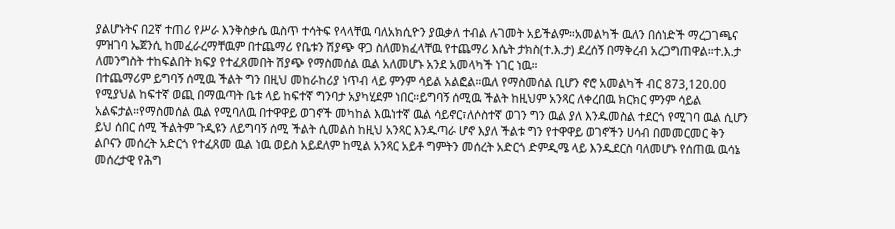ያልሆኑትና በ2ኛ ተጠሪ የሥራ እንቅስቃሴ ዉስጥ ተሳትፍ የላላቸዉ ባለአክሲዮን ያዉቃለ ተብል ሉገመት አይችልም።አመልካች ዉለን በሰነድች ማረጋገጫና ምዝገባ ኤጀንሲ ከመፈራረማቸዉም በተጨማሪ የቤቱን ሽያጭ ዋጋ ስለመክፈላቸዉ የተጨማሪ እሴት ታክስ(ተ.እ.ታ) ደረሰኝ በማቅረብ አረጋግጠዋል።ተ.እ.ታ ለመንግስት ተከፍልበት ክፍያ የተፈጸመበት ሽያጭ የማስመሰል ዉል አለመሆኑ አንደ አመላካች ነገር ነዉ።
በተጨማሪም ይግባኝ ሰሚዉ ችልት ግን በዚህ መከራከሪያ ነጥብ ላይ ምንም ሳይል አልፎል።ዉለ የማስመሰል ቢሆን ኖሮ አመልካች ብር 873,120.00 የሚያህል ከፍተኛ ወጪ በማዉጣት ቤቱ ላይ ከፍተኛ ግንባታ አያካሂደም ነበር።ይግባኝ ሰሚዉ ችልት ከዚህም አንጻር ለቀረበዉ ክርክር ምንም ሳይል አልፍታል።የማስመሰል ዉል የሚባለዉ በተዋዋይ ወገኖች መካከል እዉነተኛ ዉል ሳይኖር፣ለሶስተኛ ወገን ግን ዉል ያለ እንዱመስል ተደርጎ የሚገባ ዉል ሲሆን ይህ ሰበር ሰሚ ችልትም ጉዲዩን ለይግባኝ ሰሚ ችልት ሲመልስ ከዚህ አንጻር እንዱጣራ ሆኖ እያለ ችልቱ ግን የተዋዋይ ወገኖችን ሀሳብ በመመርመር ቅን ልቦናን መሰረት አድርጎ የተፈጸመ ዉል ነዉ ወይስ አይደለም ከሚል አንጻር አይቶ ግምትን መሰረት አድርጎ ድምዲሜ ላይ እንዱደርስ ባለመሆኑ የሰጠዉ ዉሳኔ መሰረታዊ የሕግ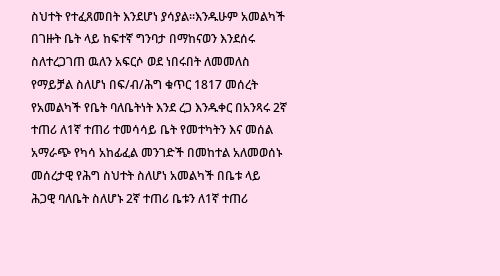ስህተት የተፈጸመበት እንደሆነ ያሳያል።እንዱሁም አመልካች በገዙት ቤት ላይ ከፍተኛ ግንባታ በማከናወን እንደሰሩ ስለተረጋገጠ ዉለን አፍርሶ ወደ ነበሩበት ለመመለስ የማይቻል ስለሆነ በፍ/ብ/ሕግ ቁጥር 1817 መሰረት የአመልካች የቤት ባለቤትነት እንደ ረጋ እንዱቀር በአንጻሩ 2ኛ ተጠሪ ለ1ኛ ተጠሪ ተመሳሳይ ቤት የመተካትን እና መሰል አማራጭ የካሳ አከፊፈል መንገድች በመከተል አለመወሰኑ መሰረታዊ የሕግ ስህተት ስለሆነ አመልካች በቤቱ ላይ ሕጋዊ ባለቤት ስለሆኑ 2ኛ ተጠሪ ቤቱን ለ1ኛ ተጠሪ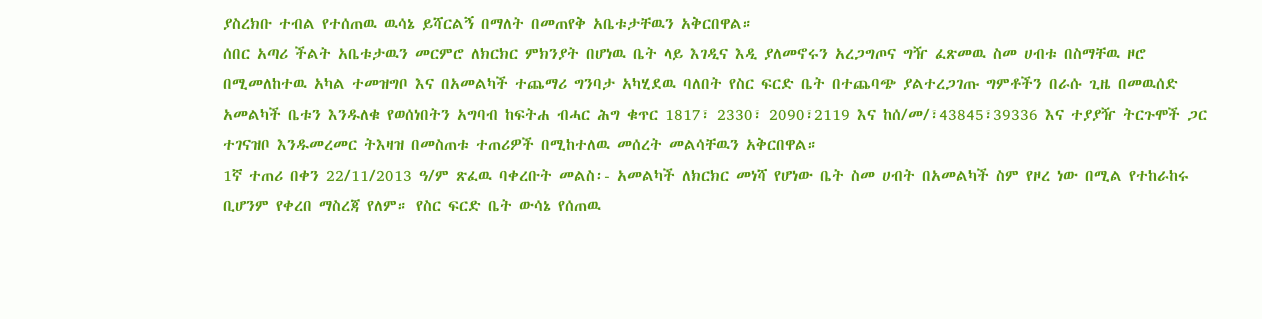ያስረክቡ ተብል የተሰጠዉ ዉሳኔ ይሻርልኝ በማለት በመጠየቅ አቤቱታቸዉን አቅርበዋል።
ሰበር አጣሪ ችልት አቤቱታዉን መርምሮ ለክርክር ምክንያት በሆነዉ ቤት ላይ እገዲና እዲ ያለመኖሩን አረጋግጦና ግዥ ፈጽመዉ ስመ ሀብቱ በስማቸዉ ዞሮ በሚመለከተዉ አካል ተመዝግቦ እና በአመልካች ተጨማሪ ግንባታ አካሂደዉ ባለበት የስር ፍርድ ቤት በተጨባጭ ያልተረጋገጡ ግምቶችን በራሱ ጊዜ በመዉሰድ አመልካች ቤቱን እንዱለቁ የወሰነበትን አግባብ ከፍትሐ ብሓር ሕግ ቁጥር 1817፣ 2330፣ 2090፣2119 እና ከሰ/መ/፣43845፣39336 እና ተያያዥ ትርጉሞች ጋር ተገናዝቦ እንዱመረመር ትእዛዝ በመስጠቱ ተጠሪዎች በሚከተለዉ መሰረት መልሳቸዉን አቅርበዋል።
1ኛ ተጠሪ በቀን 22/11/2013 ዓ/ም ጽፈዉ ባቀረቡት መልስ፡- አመልካች ለክርክር መነሻ የሆነው ቤት ስመ ሀብት በአመልካች ስም የዞረ ነው በሚል የተከራከሩ ቢሆንም የቀረበ ማስረጃ የለም። የስር ፍርድ ቤት ውሳኔ የሰጠዉ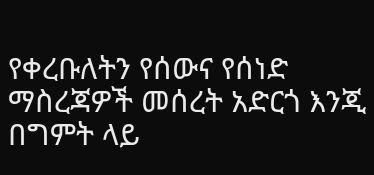የቀረቡለትን የሰውና የሰነድ ማስረጃዎች መሰረት አድርጎ እንጂ በግምት ላይ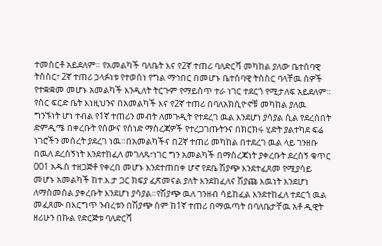ተመስርቶ አይደለም። የአመልካች ባለቤት እና የ2ኛ ተጠሪ ባለድርሻ መካከል ያለው ቤተሰባዊ ትስስር፣ 2ኛ ተጠሪ ኃላፉነቱ የተወሰነ የግል ማኅበር በመሆኑ ቤተሰባዊ ትስስር ባላቸዉ ሰዎች የተቋቋመ መሆኑ አመልካች እንዲለት ትርጉም የማይሰጥ ተራ ነገር ተደርጎ የሚታለፍ አይደለም። የስር ፍርድ ቤት እነዚህንና በአመልካች እና የ2ኛ ተጠሪ በባለአክሲዮኖቹ መካከል ያለዉ ግንኙነት ሆነ ተብል የ1ኛ ተጠሪን መብት ለመጉዲት የተደረገ ዉል እንደሆነ ያሳያል ሲል የደረሰበት ድምዲሜ በቀረቡት የሰውና የሰነድ ማስረጃዎች የተረጋገጡትንና በክርክሩ ሂድት ያልተካደ ፍሬ ነገሮችን መሰረት ያደረገ ነዉ።በአመልካችና በ2ኛ ተጠሪ መካከል በተደረገ ዉል ላይ ገንዘቡ በዉለ ደረሰኝነት እንደተከፈለ መገለጹ፣ነገር ግን አመልካች በማስረጃነት ያቀረቡት ደረሰኝ ቁጥር 001 አዱስ ተዘጋጅቶ የቀረበ መሆኑ እንደተጠበቀ ሆኖ የደቤ ሽያጭ እንደተፈጸመ የሚያሳይ መሆኑ አመልካች ከተ.እ.ታ ጋር ክፍያ ፈጽመናል ያለት እንደከፈለና ሽያጩ እዉነት እንደሆነ ለማስመሰል ያቀረቡት እንደሆነ ያሳያል።የሽያጭ ዉለ ገንዘብ ሳይከፈል እንደተከፈለ ተደርጎ ዉል መፈጸሙ በእርግጥ ንብረቱን በሽያጭ ስም ከ1ኛ ተጠሪ በማዉጣት በባለቤታቸዉ አቶ ዲዊት ዘሪሁን በኩል የድርጅቱ ባለድርሻ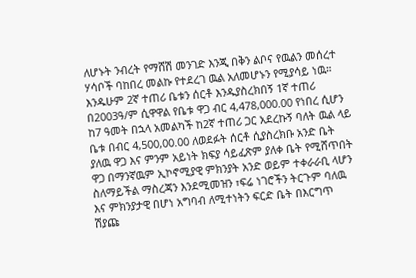ለሆኑት ንብረት የማሸሽ መንገድ እንጂ በቅን ልቦና የዉልን መሰረተ ሃሳቦች ባከበረ መልኩ የተደረገ ዉል አለመሆኑን የሚያሳይ ነዉ።
እንዱሁም 2ኛ ተጠሪ ቤቱን ሰርቶ እንዱያስረክበኝ 1ኛ ተጠሪ በ2003ዓ/ም ሲዋዋል የቤቱ ዋጋ ብር 4,478,000.00 የነበረ ሲሆን ከ7 ዓመት በኋላ አመልካች ከ2ኛ ተጠሪ ጋር አደረኩኝ ባለት ዉል ላይ ቤቱ በብር 4,500,00.00 ለወደፉት ሰርቶ ሲያስረክቡ አንድ ቤት ያለዉ ዋጋ እና ምንም አይነት ክፍያ ሳይፈጽም ያለቀ ቤት የሚሸጥበት ዋጋ በማንኛዉም ኢኮኖሚያዊ ምክንያት አንድ ወይም ተቀራራቢ ላሆን ስለማይችል ማስረጃን እንደሚመዝን ፣ፍሬ ነገሮችን ትርጉም ባለዉ እና ምክንያታዊ በሆነ አግባብ ለሚተነትን ፍርድ ቤት በእርግጥ ሽያጩ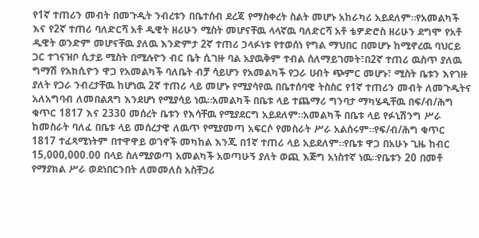የ1ኛ ተጠሪን መብት በመጉዲት ንብረቱን በቤተሰብ ደረጃ የማስቀረት ስልት መሆኑ አከራካሪ አይደለም።የአመልካች እና የ2ኛ ተጠሪ ባለድርሻ አቶ ዲዊት ዘሪሁን ሚስት መሆናቸዉ ላላኛዉ ባለድርሻ አቶ ቴዎድሮስ ዘሪሁን ደግሞ የአቶ ዲዊት ወንድም መሆናቸዉ ያለዉ እንድምታ 2ኛ ተጠሪ ኃላፉነቱ የተወሰነ የግል ማህበር በመሆኑ ከሚኖረዉ ባህርይ ጋር ተገናዝቦ ሲታይ ሚስት በሚሉዮን ብር ቤት ሲገዙ ባል አያዉቅም ተብል ሰለማይገመት፣በ2ኛ ተጠሪ ዉስጥ ያለዉ ግማሽ የአክሲዮን ዋጋ የአመልካች ባለቤት ብቻ ሳይሆን የአመልካች የጋራ ሀብት ጭምር መሆኑ፣ ሚስት ቤቱን እየገዙ ያለት የጋራ ንብረታቸዉ ከሆነዉ 2ኛ ተጠሪ ላይ መሆኑ የሚያሳየዉ በቤተሰባዊ ትስስር የ1ኛ ተጠሪን መብት ለመጉዲትና አለአግባብ ለመበልጸግ እንደሆነ የሚያሳይ ነዉ።አመልካች በቤቱ ላይ ተጨማሪ ግንባታ ማካሄዲቸዉ በፍ/ብ/ሕግ ቁጥር 1817 እና 2330 መሰረት ቤቱን የእሳቸዉ የሚያደርግ አይደለም።አመልካች በቤቱ ላይ የፉኒሽንግ ሥራ ከመስራት ባለፈ በቤቱ ላይ መሰረታዊ ለዉጥ የሚያመጣ አፍርሶ የመስራት ሥራ አልሰሩም።የፍ/ብ/ሕግ ቁጥር 1817 ተፈጻሚነትም በተዋዋይ ወገኖች መካከል እንጂ በ1ኛ ተጠሪ ላይ አይደለም።የቤቱ ዋጋ በአሁኑ ጊዜ ከብር 15,000,000.00 በላይ ስለሚያወጣ አመልካች አወጣሁኝ ያለት ወጪ እጅግ አነስተኛ ነዉ።የቤቱን 20 በመቶ የማያክል ሥራ ወደነበርንበት ለመመለስ አስቸጋሪ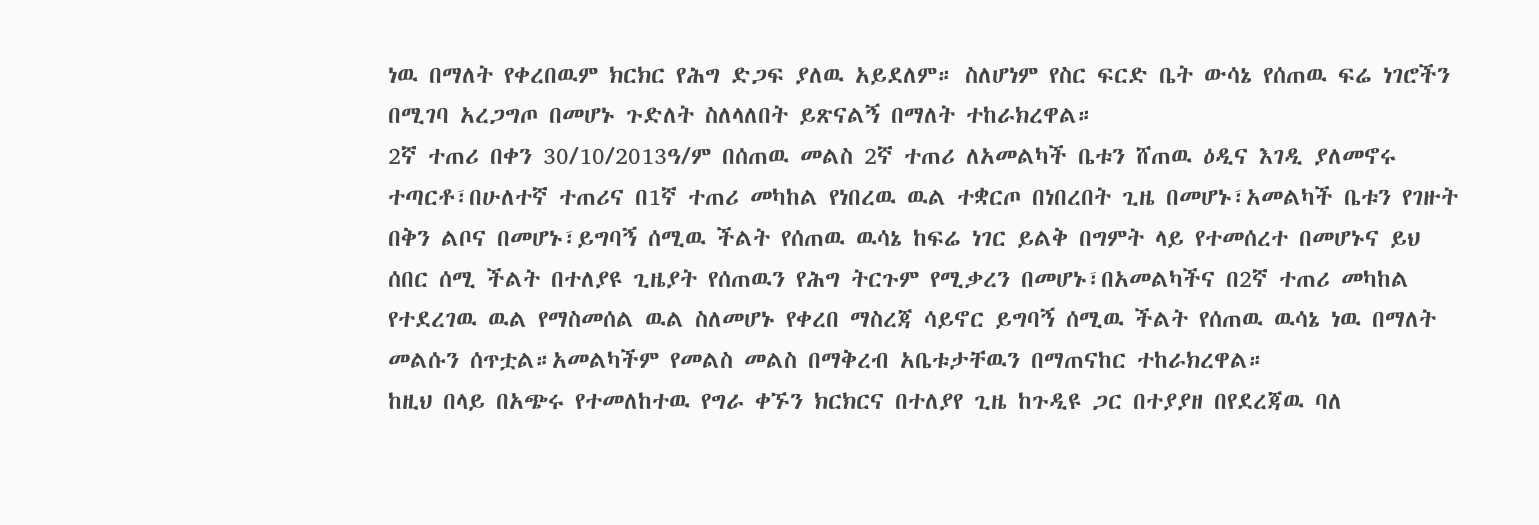ነዉ በማለት የቀረበዉም ክርክር የሕግ ድጋፍ ያለዉ አይደለም። ስለሆነም የስር ፍርድ ቤት ውሳኔ የሰጠዉ ፍሬ ነገሮችን በሚገባ አረጋግጦ በመሆኑ ጉድለት ስለላለበት ይጽናልኝ በማለት ተከራክረዋል።
2ኛ ተጠሪ በቀን 30/10/2013ዓ/ም በሰጠዉ መልስ 2ኛ ተጠሪ ለአመልካች ቤቱን ሸጠዉ ዕዲና እገዲ ያለመኖሩ ተጣርቶ፣በሁለተኛ ተጠሪና በ1ኛ ተጠሪ መካከል የነበረዉ ዉል ተቋርጦ በነበረበት ጊዜ በመሆኑ፣አመልካች ቤቱን የገዙት በቅን ልቦና በመሆኑ፣ይግባኝ ሰሚዉ ችልት የሰጠዉ ዉሳኔ ከፍሬ ነገር ይልቅ በግምት ላይ የተመሰረተ በመሆኑና ይህ ሰበር ሰሚ ችልት በተለያዩ ጊዜያት የሰጠዉን የሕግ ትርጉም የሚቃረን በመሆኑ፣በአመልካችና በ2ኛ ተጠሪ መካከል የተደረገዉ ዉል የማስመሰል ዉል ስለመሆኑ የቀረበ ማስረጃ ሳይኖር ይግባኝ ሰሚዉ ችልት የሰጠዉ ዉሳኔ ነዉ በማለት መልሱን ሰጥቷል።አመልካችም የመልስ መልስ በማቅረብ አቤቱታቸዉን በማጠናከር ተከራክረዋል።
ከዚህ በላይ በአጭሩ የተመለከተዉ የግራ ቀኙን ክርክርና በተለያየ ጊዜ ከጉዲዩ ጋር በተያያዘ በየደረጃዉ ባለ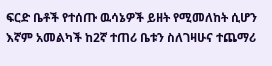ፍርድ ቤቶች የተሰጡ ዉሳኔዎች ይዘት የሚመለከት ሲሆን እኛም አመልካች ከ2ኛ ተጠሪ ቤቱን ስለገዛሁና ተጨማሪ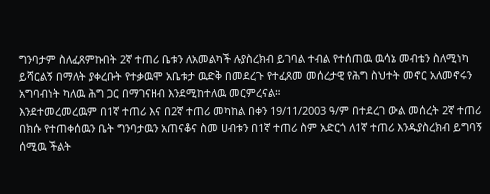ግንባታም ስለፈጸምኩበት 2ኛ ተጠሪ ቤቱን ለአመልካች ሉያስረክብ ይገባል ተብል የተሰጠዉ ዉሳኔ መብቴን ስለሚነካ ይሻርልኝ በማለት ያቀረቡት የተቃዉሞ አቤቱታ ዉድቅ በመደረጉ የተፈጸመ መሰረታዊ የሕግ ስህተት መኖር አለመኖሩን አግባብነት ካለዉ ሕግ ጋር በማገናዘብ እንደሚከተለዉ መርምረናል።
እንደተመረመረዉም በ1ኛ ተጠሪ እና በ2ኛ ተጠሪ መካከል በቀን 19/11/2003 ዓ/ም በተደረገ ውል መሰረት 2ኛ ተጠሪ በክሱ የተጠቀሰዉን ቤት ግንባታዉን አጠናቆና ስመ ሀብቱን በ1ኛ ተጠሪ ስም አድርጎ ለ1ኛ ተጠሪ እንዱያስረክብ ይግባኝ ሰሚዉ ችልት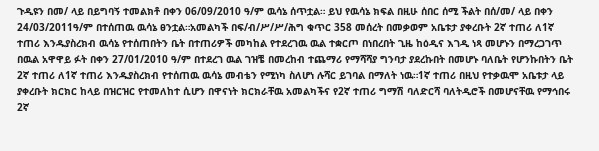ጉዲዩን በመ/ ላይ በይግባኝ ተመልክቶ በቀን 06/09/2010 ዓ/ም ዉሳኔ ሰጥቷል። ይህ የዉሳኔ ክፍል በዚሁ ሰበር ሰሚ ችልት በሰ/መ/ ላይ በቀን 24/03/2011ዓ/ም በተሰጠዉ ዉሳኔ ፀንቷል።አመልካች በፍ/ብ/ሥ/ሥ/ሕግ ቁጥር 358 መሰረት በመቃወም አቤቱታ ያቀረቡት 2ኛ ተጠሪ ለ1ኛ ተጠሪ እንዱያስረክብ ዉሳኔ የተሰጠበትን ቤት በተጠሪዎች መካከል የተደረገዉ ዉል ተቋርጦ በነበረበት ጊዜ ከዕዲና እገዲ ነጻ መሆኑን በማረጋገጥ በዉል አዋዋይ ፉት በቀን 27/01/2010 ዓ/ም በተደረገ ዉል ገዝቼ በመረከብ ተጨማሪ የማሻሻያ ግንባታ ያደረኩበት በመሆኑ ባለቤት የሆንኩበትን ቤት 2ኛ ተጠሪ ለ1ኛ ተጠሪ እንዱያስረክብ የተሰጠዉ ዉሳኔ መብቴን የሚነካ ስለሆነ ሉሻር ይገባል በማለት ነዉ።1ኛ ተጠሪ በዚህ የተቃዉሞ አቤቱታ ላይ ያቀረቡት ክርክር ከላይ በዝርዝር የተመለከተ ሲሆን በዋናነት ክርክራቸዉ አመልካችና የ2ኛ ተጠሪ ግማሽ ባለድርሻ ባለትዲሮች በመሆናቸዉ የማኅበሩ 2ኛ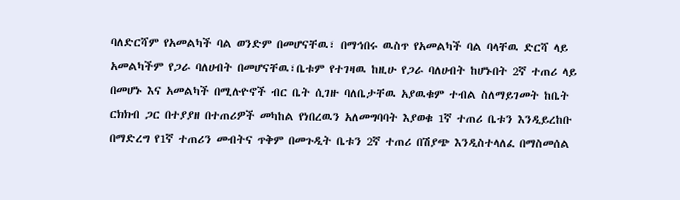ባለድርሻም የአመልካች ባል ወንድም በመሆናቸዉ፣ በማኅበሩ ዉስጥ የአመልካች ባል ባላቸዉ ድርሻ ላይ አመልካችም የጋራ ባለሀብት በመሆናቸዉ፣ቤቱም የተገዛዉ ከዚሁ የጋራ ባለሀብት ከሆኑበት 2ኛ ተጠሪ ላይ በመሆኑ እና አመልካች በሚሉዮኖች ብር ቤት ሲገዙ ባለቤታቸዉ አያዉቁም ተብል ስለማይገመት ከቤት ርክክብ ጋር በተያያዘ በተጠሪዎች መካከል የነበረዉን አለመግባባት እያወቁ 1ኛ ተጠሪ ቤቱን እንዲይረከቡ በማድረግ የ1ኛ ተጠሪን መብትና ጥቅም በመጉዲት ቤቱን 2ኛ ተጠሪ በሽያጭ እንዲስተላለፈ በማስመሰል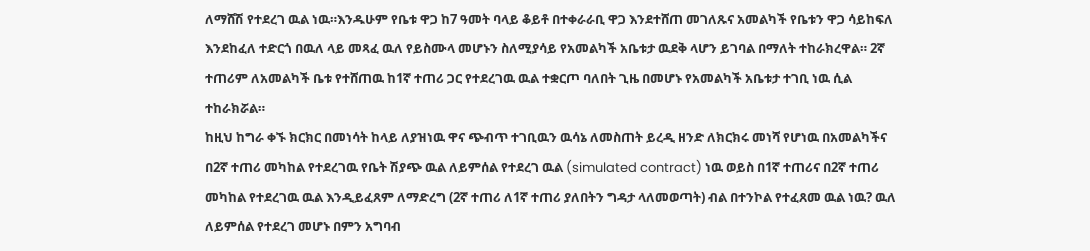ለማሸሽ የተደረገ ዉል ነዉ።እንዱሁም የቤቱ ዋጋ ከ7 ዓመት ባላይ ቆይቶ በተቀራራቢ ዋጋ እንደተሸጠ መገለጹና አመልካች የቤቱን ዋጋ ሳይከፍለ እንደከፈለ ተድርጎ በዉለ ላይ መጻፈ ዉለ የይስሙላ መሆኑን ስለሚያሳይ የአመልካች አቤቱታ ዉደቅ ላሆን ይገባል በማለት ተከራክረዋል። 2ኛ ተጠሪም ለአመልካች ቤቱ የተሸጠዉ ከ1ኛ ተጠሪ ጋር የተደረገዉ ዉል ተቋርጦ ባለበት ጊዜ በመሆኑ የአመልካች አቤቱታ ተገቢ ነዉ ሲል ተከራክሯል።
ከዚህ ከግራ ቀኙ ክርክር በመነሳት ከላይ ለያዝነዉ ዋና ጭብጥ ተገቢዉን ዉሳኔ ለመስጠት ይረዲ ዘንድ ለክርክሩ መነሻ የሆነዉ በአመልካችና በ2ኛ ተጠሪ መካከል የተደረገዉ የቤት ሽያጭ ዉል ለይምሰል የተደረገ ዉል (simulated contract) ነዉ ወይስ በ1ኛ ተጠሪና በ2ኛ ተጠሪ መካከል የተደረገዉ ዉል እንዲይፈጸም ለማድረግ (2ኛ ተጠሪ ለ1ኛ ተጠሪ ያለበትን ግዳታ ላለመወጣት) ብል በተንኮል የተፈጸመ ዉል ነዉ? ዉለ ለይምሰል የተደረገ መሆኑ በምን አግባብ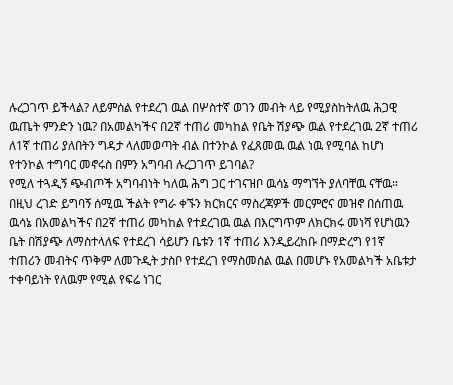ሉረጋገጥ ይችላል? ለይምሰል የተደረገ ዉል በሦስተኛ ወገን መብት ላይ የሚያስከትለዉ ሕጋዊ ዉጤት ምንድን ነዉ? በአመልካችና በ2ኛ ተጠሪ መካከል የቤት ሽያጭ ዉል የተደረገዉ 2ኛ ተጠሪ ለ1ኛ ተጠሪ ያለበትን ግዳታ ላለመወጣት ብል በተንኮል የፈጸመዉ ዉል ነዉ የሚባል ከሆነ የተንኮል ተግባር መኖሩስ በምን አግባብ ሉረጋገጥ ይገባል?
የሚለ ተጓዲኝ ጭብጦች አግባብነት ካለዉ ሕግ ጋር ተገናዝቦ ዉሳኔ ማግኘት ያለባቸዉ ናቸዉ። በዚህ ረገድ ይግባኝ ሰሚዉ ችልት የግራ ቀኙን ክርክርና ማስረጃዎች መርምሮና መዝኖ በሰጠዉ ዉሳኔ በአመልካችና በ2ኛ ተጠሪ መካከል የተደረገዉ ዉል በእርግጥም ለክርክሩ መነሻ የሆነዉን ቤት በሽያጭ ለማስተላለፍ የተደረገ ሳይሆን ቤቱን 1ኛ ተጠሪ እንዲይረከቡ በማድረግ የ1ኛ ተጠሪን መብትና ጥቅም ለመጉዲት ታስቦ የተደረገ የማስመሰል ዉል በመሆኑ የአመልካች አቤቱታ ተቀባይነት የለዉም የሚል የፍሬ ነገር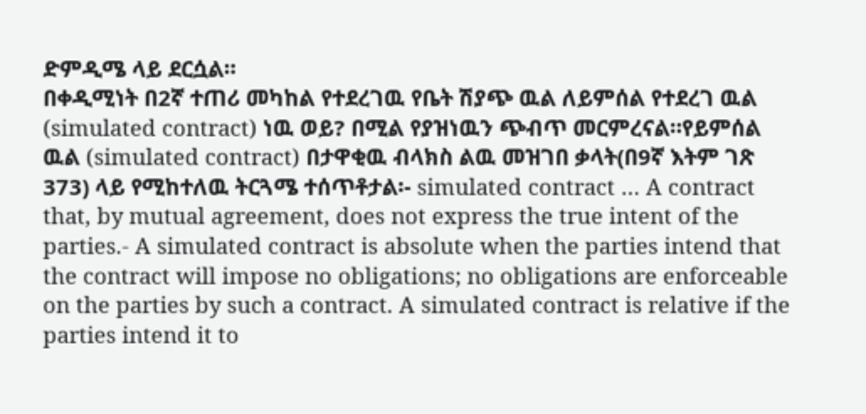ድምዲሜ ላይ ደርሷል።
በቀዲሚነት በ2ኛ ተጠሪ መካከል የተደረገዉ የቤት ሽያጭ ዉል ለይምሰል የተደረገ ዉል (simulated contract) ነዉ ወይ? በሚል የያዝነዉን ጭብጥ መርምረናል።የይምሰል ዉል (simulated contract) በታዋቂዉ ብላክስ ልዉ መዝገበ ቃላት(በ9ኛ እትም ገጽ 373) ላይ የሚከተለዉ ትርጓሜ ተሰጥቶታል፡- simulated contract … A contract that, by mutual agreement, does not express the true intent of the parties.- A simulated contract is absolute when the parties intend that the contract will impose no obligations; no obligations are enforceable on the parties by such a contract. A simulated contract is relative if the parties intend it to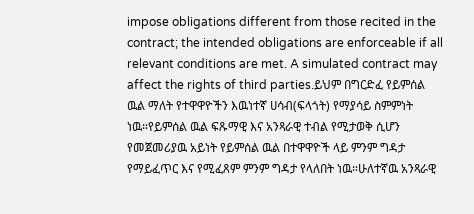impose obligations different from those recited in the contract; the intended obligations are enforceable if all relevant conditions are met. A simulated contract may affect the rights of third parties.ይህም በግርድፈ የይምሰል ዉል ማለት የተዋዋዮችን እዉነተኛ ሀሳብ(ፍላጎት) የማያሳይ ስምምነት ነዉ።የይምሰል ዉል ፍጹማዊ እና አንጻራዊ ተብል የሚታወቅ ሲሆን የመጀመሪያዉ አይነት የይምሰል ዉል በተዋዋዮች ላይ ምንም ግዳታ የማይፈጥር እና የሚፈጸም ምንም ግዳታ የላለበት ነዉ።ሁለተኛዉ አንጻራዊ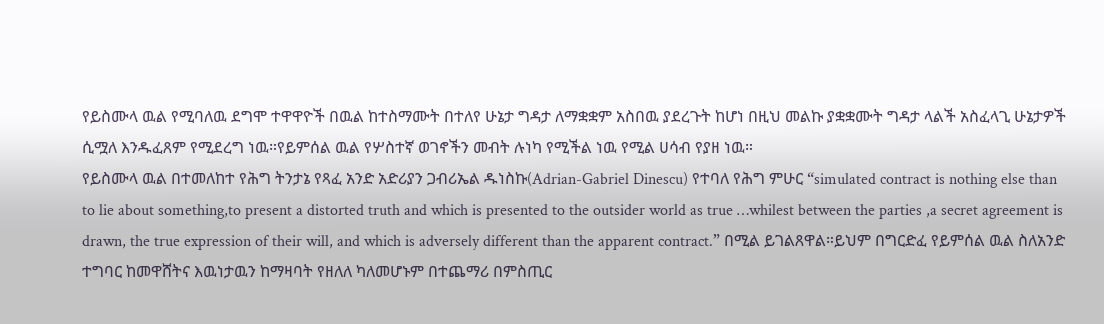የይስሙላ ዉል የሚባለዉ ደግሞ ተዋዋዮች በዉል ከተስማሙት በተለየ ሁኔታ ግዳታ ለማቋቋም አስበዉ ያደረጉት ከሆነ በዚህ መልኩ ያቋቋሙት ግዳታ ላልች አስፈላጊ ሁኔታዎች ሲሟለ እንዱፈጸም የሚደረግ ነዉ።የይምሰል ዉል የሦስተኛ ወገኖችን መብት ሉነካ የሚችል ነዉ የሚል ሀሳብ የያዘ ነዉ።
የይስሙላ ዉል በተመለከተ የሕግ ትንታኔ የጻፈ አንድ አድሪያን ጋብሪኤል ዱነስኩ(Adrian-Gabriel Dinescu) የተባለ የሕግ ምሁር “simulated contract is nothing else than to lie about something,to present a distorted truth and which is presented to the outsider world as true …whilest between the parties ,a secret agreement is drawn, the true expression of their will, and which is adversely different than the apparent contract.” በሚል ይገልጸዋል።ይህም በግርድፈ የይምሰል ዉል ስለአንድ ተግባር ከመዋሸትና እዉነታዉን ከማዛባት የዘለለ ካለመሆኑም በተጨማሪ በምስጢር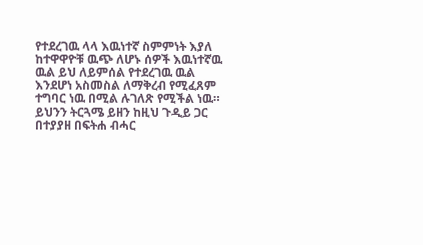የተደረገዉ ላላ እዉነተኛ ስምምነት እያለ ከተዋዋዮቹ ዉጭ ለሆኑ ሰዎች እዉነተኛዉ ዉል ይህ ለይምሰል የተደረገዉ ዉል እንደሆነ አስመስል ለማቅረብ የሚፈጸም ተግባር ነዉ በሚል ሉገለጽ የሚችል ነዉ።
ይህንን ትርጓሜ ይዘን ከዚህ ጉዲይ ጋር በተያያዘ በፍትሐ ብሓር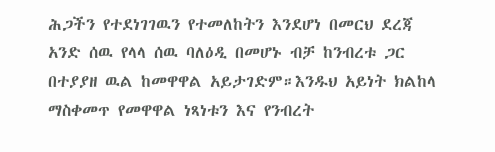ሕጋችን የተደነገገዉን የተመለከትን እንደሆነ በመርህ ደረጃ አንድ ሰዉ የላላ ሰዉ ባለዕዲ በመሆኑ ብቻ ከንብረቱ ጋር በተያያዘ ዉል ከመዋዋል አይታገድም።እንዱህ አይነት ክልከላ ማስቀመጥ የመዋዋል ነጻነቱን እና የንብረት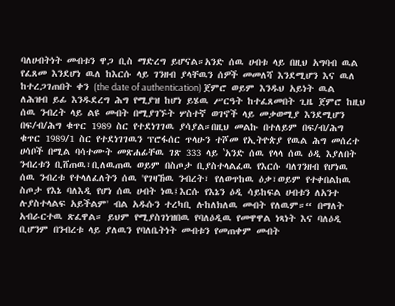ባለሀብትነት መብቱን ዋጋ ቢስ ማድረግ ይሆናል።አንድ ሰዉ ሀብቱ ላይ በዚህ አግባብ ዉል የፈጸመ እንደሆነ ዉለ ከእርሱ ላይ ገንዘብ ያላቸዉን ሰዎች መመለሻ እንደሚሆን እና ዉለ ከተረጋገጠበት ቀን (the date of authentication) ጀምሮ ወይም እንዱህ አይነት ዉል ለሕዝብ ይፊ እንዱደረግ ሕግ የሚያዝ ከሆነ ይሄዉ ሥርዓት ከተፈጸመበት ጊዜ ጀምሮ ከዚህ ሰዉ ንብረት ላይ ልዩ መብት በሚያገኙት ሦስተኛ ወገኖች ላይ መቃወሚያ እንደሚሆን በፍ/ብ/ሕግ ቁጥር 1989 ስር የተደነገገዉ ያሳያል።በዚህ መልኩ በተለይም በፍ/ብ/ሕግ ቁጥር 1989/1 ስር የተደነገገዉን ፕሮፋሰር ጥላሁን ተሾመ የኢትዮጵያ የዉል ሕግ መሰረተ ሀሳቦች በሚል ባሳተሙት መጽሐፊቸዉ ገጽ 333 ላይ ‛አንድ ሰዉ የላላ ሰዉ ዕዲ እያለበት ንብረቱን ቢሸጠዉ፣ቢለዉጠዉ ወይም በስጦታ ቢያስተላልፈዉ የእርሱ ባለገንዘብ የሆነዉ ሰዉ ንብረቱ የተላለፈለትን ሰዉ 'የገዛኸዉ ንብረት፣ የለወጥከዉ ዕቃ፣ወይም የተቀበልከዉ ስጦታ የእኔ ባለእዲ የሆነ ሰዉ ሀብት ነዉ፤እርሱ የእኔን ዕዲ ሳይከፍል ሀብቱን ለአንተ ሉያስተላልፍ አይችልም' ብል አዱሱን ተረካቢ ሉከለክለዉ መብት የለዉም።“ በማለት አብራርተዉ ጽፈዋል። ይህም የሚያስገነዝበዉ የባለዕዲዉ የመዋዋል ነጻነት እና ባለዕዲ ቢሆንም በንብረቱ ላይ ያለዉን የባለቤትነት መብቱን የመጠቀም መብት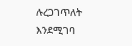ሉረጋገጥለት እንደሚገባ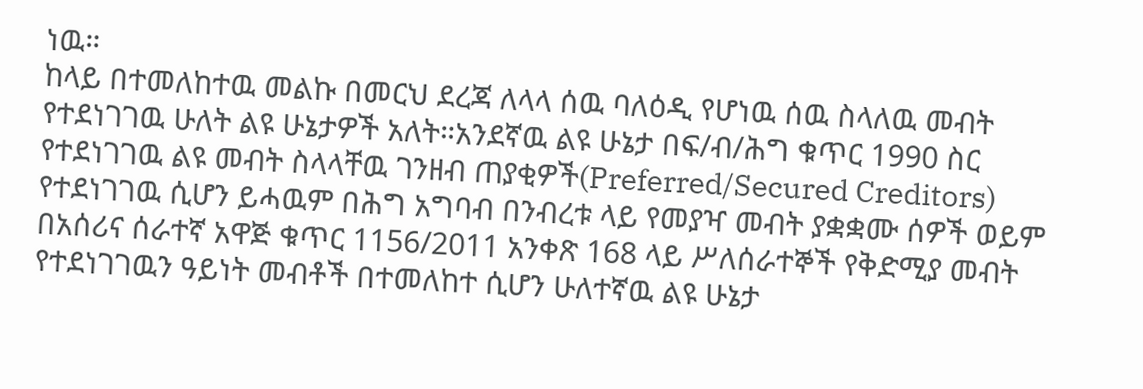ነዉ።
ከላይ በተመለከተዉ መልኩ በመርህ ደረጃ ለላላ ሰዉ ባለዕዲ የሆነዉ ሰዉ ስላለዉ መብት የተደነገገዉ ሁለት ልዩ ሁኔታዎች አለት።አንደኛዉ ልዩ ሁኔታ በፍ/ብ/ሕግ ቁጥር 1990 ስር የተደነገገዉ ልዩ መብት ስላላቸዉ ገንዘብ ጠያቂዎች(Preferred/Secured Creditors) የተደነገገዉ ሲሆን ይሓዉም በሕግ አግባብ በንብረቱ ላይ የመያዣ መብት ያቋቋሙ ሰዎች ወይም በአሰሪና ሰራተኛ አዋጅ ቁጥር 1156/2011 አንቀጽ 168 ላይ ሥለሰራተኞች የቅድሚያ መብት የተደነገገዉን ዓይነት መብቶች በተመለከተ ሲሆን ሁለተኛዉ ልዩ ሁኔታ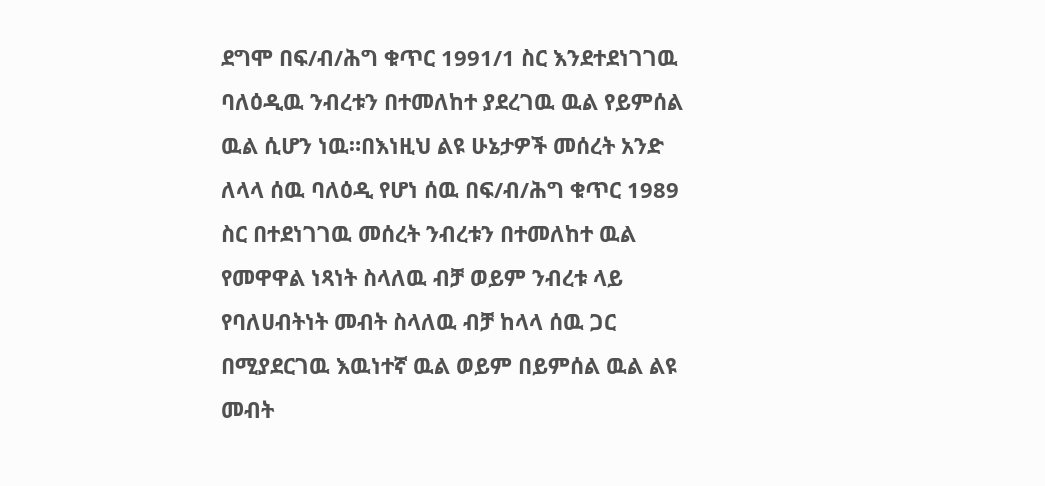ደግሞ በፍ/ብ/ሕግ ቁጥር 1991/1 ስር እንደተደነገገዉ ባለዕዲዉ ንብረቱን በተመለከተ ያደረገዉ ዉል የይምሰል ዉል ሲሆን ነዉ።በእነዚህ ልዩ ሁኔታዎች መሰረት አንድ ለላላ ሰዉ ባለዕዲ የሆነ ሰዉ በፍ/ብ/ሕግ ቁጥር 1989 ስር በተደነገገዉ መሰረት ንብረቱን በተመለከተ ዉል የመዋዋል ነጻነት ስላለዉ ብቻ ወይም ንብረቱ ላይ የባለሀብትነት መብት ስላለዉ ብቻ ከላላ ሰዉ ጋር በሚያደርገዉ እዉነተኛ ዉል ወይም በይምሰል ዉል ልዩ መብት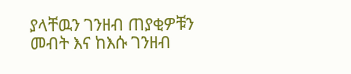ያላቸዉን ገንዘብ ጠያቂዎቹን መብት እና ከእሱ ገንዘብ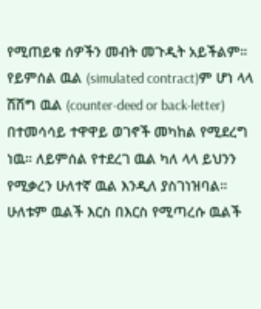የሚጠይቁ ሰዎችን መብት መጉዲት አይችልም።
የይምሰል ዉል (simulated contract)ም ሆነ ላላ ሽሽግ ዉል (counter-deed or back-letter) በተመሳሳይ ተዋዋይ ወገኖች መካከል የሚደረግ ነዉ። ለይምሰል የተደረገ ዉል ካለ ላላ ይህንን የሚቃረን ሁለተኛ ዉል እንዲለ ያስገነዝባል። ሁለቱም ዉልች እርስ በእርስ የሚጣረሱ ዉልች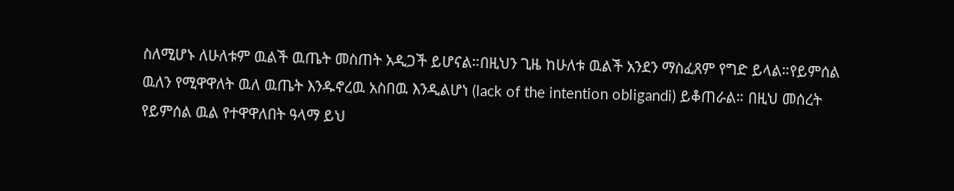ስለሚሆኑ ለሁለቱም ዉልች ዉጤት መስጠት አዲጋች ይሆናል።በዚህን ጊዜ ከሁለቱ ዉልች አንደን ማስፈጸም የግድ ይላል።የይምሰል ዉለን የሚዋዋለት ዉለ ዉጤት እንዱኖረዉ አስበዉ እንዲልሆነ (lack of the intention obligandi) ይቆጠራል። በዚህ መሰረት የይምሰል ዉል የተዋዋለበት ዓላማ ይህ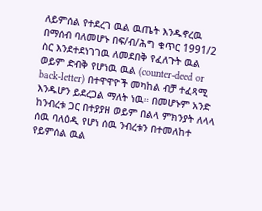ለይምሰል የተደረገ ዉል ዉጤት እንዱኖረዉ በማሰብ ባለመሆኑ በፍ/ብ/ሕግ ቁጥር 1991/2 ስር እንደተደነገገዉ ለመደበቅ የፈለጉት ዉል ወይም ድብቅ የሆነዉ ዉል (counter-deed or back-letter) በተዋዋዮች መካከል ብቻ ተፈጻሚ እንዱሆን ይደረጋል ማለት ነዉ። በመሆኑም አንድ ከንብረቱ ጋር በተያያዘ ወይም በልላ ምክንያት ለላላ ሰዉ ባለዕዲ የሆነ ሰዉ ንብረቱን በተመለከተ የይምሰል ዉል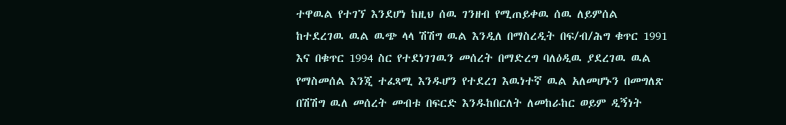ተዋዉል የተገኘ እንደሆነ ከዚህ ሰዉ ገንዘብ የሚጠይቀዉ ሰዉ ለይምሰል ከተደረገዉ ዉል ዉጭ ላላ ሽሽግ ዉል እንዲለ በማስረዲት በፍ/ብ/ሕግ ቁጥር 1991 እና በቁጥር 1994 ስር የተደነገገዉን መሰረት በማድረግ ባለዕዲዉ ያደረገዉ ዉል የማስመሰል እንጂ ተፈጻሚ እንዱሆን የተደረገ እዉነተኛ ዉል አለመሆኑን በመግለጽ በሽሽግ ዉለ መሰረት መብቱ በፍርድ እንዱከበርለት ለመከራከር ወይም ዲኝነት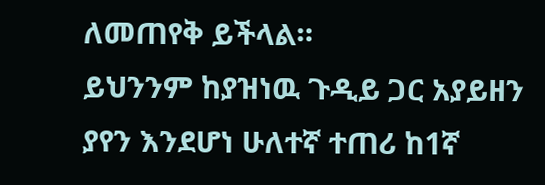ለመጠየቅ ይችላል።
ይህንንም ከያዝነዉ ጉዲይ ጋር አያይዘን ያየን እንደሆነ ሁለተኛ ተጠሪ ከ1ኛ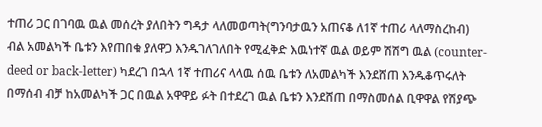ተጠሪ ጋር በገባዉ ዉል መሰረት ያለበትን ግዳታ ላለመወጣት(ግንባታዉን አጠናቆ ለ1ኛ ተጠሪ ላለማስረከብ) ብል አመልካች ቤቱን እየጠበቁ ያለዋጋ እንዱገለገለበት የሚፈቅድ እዉነተኛ ዉል ወይም ሽሽግ ዉል (counter-deed or back-letter) ካደረገ በኋላ 1ኛ ተጠሪና ላላዉ ሰዉ ቤቱን ለአመልካች እንደሸጠ እንዱቆጥሩለት በማሰብ ብቻ ከአመልካች ጋር በዉል አዋዋይ ፉት በተደረገ ዉል ቤቱን እንደሸጠ በማስመሰል ቢዋዋል የሽያጭ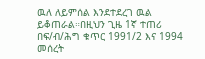ዉለ ለይምሰል እንደተደረገ ዉል ይቆጠራል።በዚህን ጊዜ 1ኛ ተጠሪ በፍ/ብ/ሕግ ቁጥር 1991/2 እና 1994 መሰረት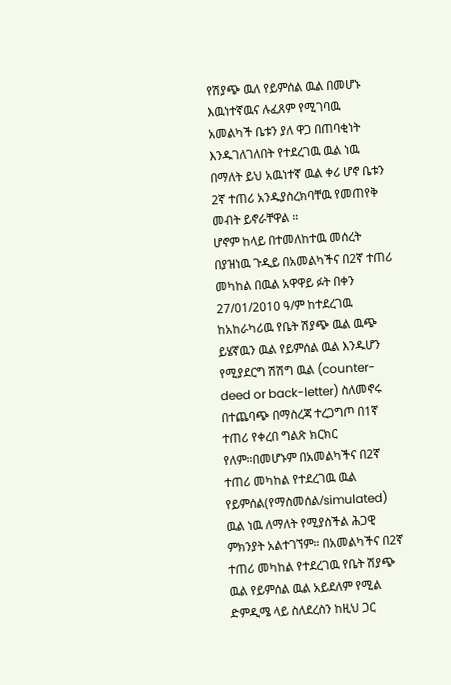የሽያጭ ዉለ የይምሰል ዉል በመሆኑ እዉነተኛዉና ሉፈጸም የሚገባዉ አመልካች ቤቱን ያለ ዋጋ በጠባቂነት እንዱገለገለበት የተደረገዉ ዉል ነዉ በማለት ይህ አዉነተኛ ዉል ቀሪ ሆኖ ቤቱን 2ኛ ተጠሪ አንዱያስረክባቸዉ የመጠየቅ መብት ይኖራቸዋል ።
ሆኖም ከላይ በተመለከተዉ መሰረት በያዝነዉ ጉዲይ በአመልካችና በ2ኛ ተጠሪ መካከል በዉል አዋዋይ ፉት በቀን 27/01/2010 ዓ/ም ከተደረገዉ ከአከራካሪዉ የቤት ሽያጭ ዉል ዉጭ ይሄኛዉን ዉል የይምሰል ዉል እንዱሆን የሚያደርግ ሽሽግ ዉል (counter-deed or back-letter) ስለመኖሩ በተጨባጭ በማስረጃ ተረጋግጦ በ1ኛ ተጠሪ የቀረበ ግልጽ ክርክር የለም።በመሆኑም በአመልካችና በ2ኛ ተጠሪ መካከል የተደረገዉ ዉል የይምሰል(የማስመሰል/simulated) ዉል ነዉ ለማለት የሚያስችል ሕጋዊ ምክንያት አልተገኘም። በአመልካችና በ2ኛ ተጠሪ መካከል የተደረገዉ የቤት ሽያጭ ዉል የይምሰል ዉል አይደለም የሚል ድምዲሜ ላይ ስለደረስን ከዚህ ጋር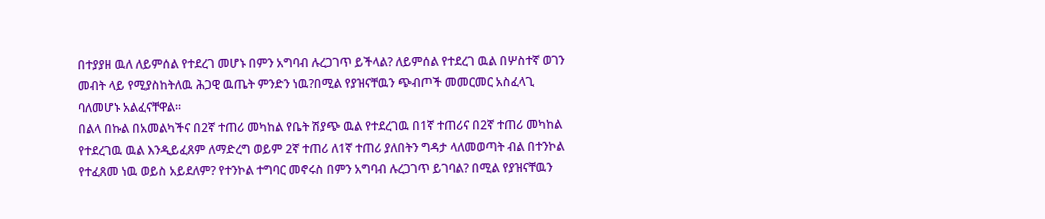በተያያዘ ዉለ ለይምሰል የተደረገ መሆኑ በምን አግባብ ሉረጋገጥ ይችላል? ለይምሰል የተደረገ ዉል በሦስተኛ ወገን መብት ላይ የሚያስከትለዉ ሕጋዊ ዉጤት ምንድን ነዉ?በሚል የያዝናቸዉን ጭብጦች መመርመር አስፈላጊ ባለመሆኑ አልፈናቸዋል።
በልላ በኩል በአመልካችና በ2ኛ ተጠሪ መካከል የቤት ሽያጭ ዉል የተደረገዉ በ1ኛ ተጠሪና በ2ኛ ተጠሪ መካከል የተደረገዉ ዉል እንዲይፈጸም ለማድረግ ወይም 2ኛ ተጠሪ ለ1ኛ ተጠሪ ያለበትን ግዳታ ላለመወጣት ብል በተንኮል የተፈጸመ ነዉ ወይስ አይደለም? የተንኮል ተግባር መኖሩስ በምን አግባብ ሉረጋገጥ ይገባል? በሚል የያዝናቸዉን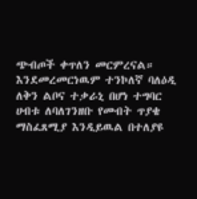ጭብጦች ቀጥለን መርምረናል። እንደመረመርነዉም ተንኮለኛ ባለዕዲ ለቅን ልቦና ተቃራኒ በሆነ ተግባር ሀብቱ ለባለገንዘቡ የመብት ጥያቄ ማስፈጸሚያ እንዲይዉል በተለያዩ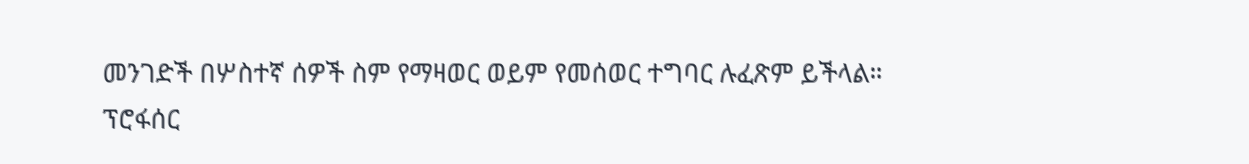መንገድች በሦስተኛ ሰዎች ስም የማዛወር ወይም የመሰወር ተግባር ሉፈጽም ይችላል።
ፕሮፋሰር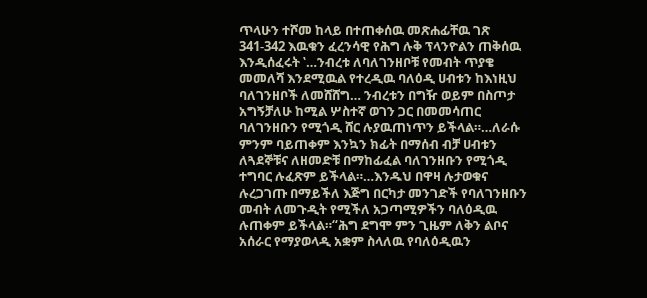ጥላሁን ተሾመ ከላይ በተጠቀሰዉ መጽሐፊቸዉ ገጽ 341-342 እዉቁን ፈረንሳዊ የሕግ ሉቅ ፕላንዮልን ጠቅሰዉ እንዲሰፈሩት ‛…ንብረቱ ለባለገንዘቦቹ የመብት ጥያቄ መመለሻ እንደሚዉል የተረዲዉ ባለዕዲ ሀብቱን ከእነዚህ ባለገንዘቦች ለመሸሸግ… ንብረቱን በግዥ ወይም በስጦታ አግኝቻለሁ ከሚል ሦስተኛ ወገን ጋር በመመሳጠር ባለገንዘቡን የሚጎዲ ሸር ሉያዉጠነጥን ይችላል።…ለራሱ ምንም ባይጠቀም እንኳን ክፊት በማሰብ ብቻ ሀብቱን ለጓደኞቹና ለዘመድቹ በማከፊፈል ባለገንዘቡን የሚጎዲ ተግባር ሉፈጽም ይችላል።…እንዱህ በዋዛ ሉታወቁና ሉረጋገጡ በማይችለ እጅግ በርካታ መንገድች የባለገንዘቡን መብት ለመጉዲት የሚችለ አጋጣሚዎችን ባለዕዲዉ ሉጠቀም ይችላል።“ሕግ ደግሞ ምን ጊዜም ለቅን ልቦና አሰራር የማያወላዲ አቋም ስላለዉ የባለዕዲዉን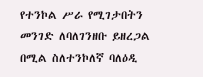የተንኮል ሥራ የሚገታበትን መንገድ ለባለገንዘቡ ይዘረጋል በሚል ስለተንኮለኛ ባለዕዲ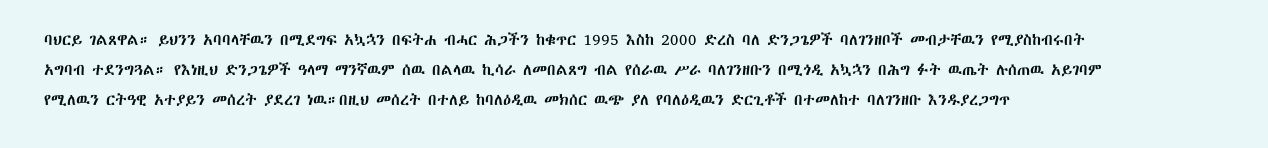ባህርይ ገልጸዋል። ይህንን አባባላቸዉን በሚደግፍ አኳኋን በፍትሐ ብሓር ሕጋችን ከቁጥር 1995 እስከ 2000 ድረስ ባለ ድንጋጌዎች ባለገንዘቦች መብታቸዉን የሚያስከብሩበት አግባብ ተደንግጓል። የእነዚህ ድንጋጌዎች ዓላማ ማንኛዉም ሰዉ በልላዉ ኪሳራ ለመበልጸግ ብል የሰራዉ ሥራ ባለገንዘቡን በሚጎዲ አኳኋን በሕግ ፉት ዉጤት ሉሰጠዉ አይገባም የሚለዉን ርትዓዊ አተያይን መሰረት ያደረገ ነዉ።በዚህ መሰረት በተለይ ከባለዕዲዉ መክሰር ዉጭ ያለ የባለዕዲዉን ድርጊቶች በተመለከተ ባለገንዘቡ እንዱያረጋግጥ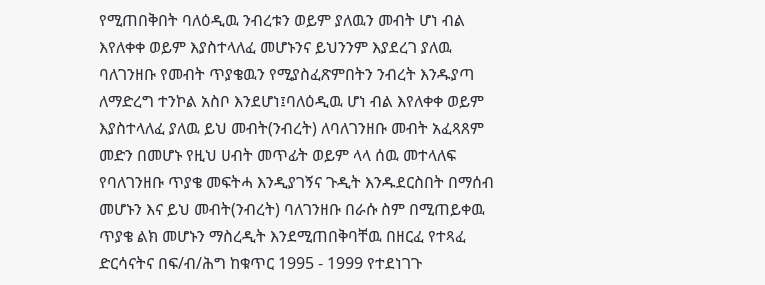የሚጠበቅበት ባለዕዲዉ ንብረቱን ወይም ያለዉን መብት ሆነ ብል እየለቀቀ ወይም እያስተላለፈ መሆኑንና ይህንንም እያደረገ ያለዉ ባለገንዘቡ የመብት ጥያቄዉን የሚያስፈጽምበትን ንብረት እንዱያጣ ለማድረግ ተንኮል አስቦ እንደሆነ፤ባለዕዲዉ ሆነ ብል እየለቀቀ ወይም እያስተላለፈ ያለዉ ይህ መብት(ንብረት) ለባለገንዘቡ መብት አፈጻጸም መድን በመሆኑ የዚህ ሀብት መጥፊት ወይም ላላ ሰዉ መተላለፍ የባለገንዘቡ ጥያቄ መፍትሓ እንዲያገኝና ጉዲት እንዱደርስበት በማሰብ መሆኑን እና ይህ መብት(ንብረት) ባለገንዘቡ በራሱ ስም በሚጠይቀዉ ጥያቄ ልክ መሆኑን ማስረዲት እንደሚጠበቅባቸዉ በዘርፈ የተጻፈ ድርሳናትና በፍ/ብ/ሕግ ከቁጥር 1995 - 1999 የተደነገጉ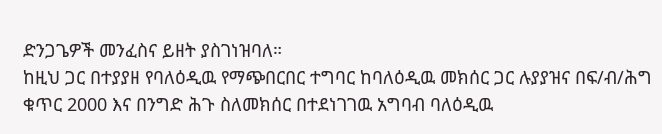ድንጋጌዎች መንፈስና ይዘት ያስገነዝባለ።
ከዚህ ጋር በተያያዘ የባለዕዲዉ የማጭበርበር ተግባር ከባለዕዲዉ መክሰር ጋር ሉያያዝና በፍ/ብ/ሕግ ቁጥር 2000 እና በንግድ ሕጉ ስለመክሰር በተደነገገዉ አግባብ ባለዕዲዉ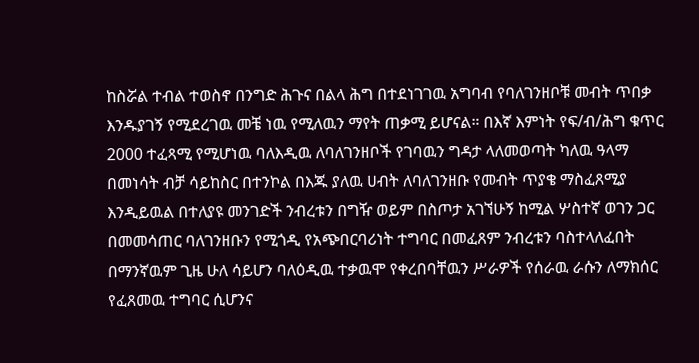ከስሯል ተብል ተወስኖ በንግድ ሕጉና በልላ ሕግ በተደነገገዉ አግባብ የባለገንዘቦቹ መብት ጥበቃ እንዱያገኝ የሚደረገዉ መቼ ነዉ የሚለዉን ማየት ጠቃሚ ይሆናል። በእኛ እምነት የፍ/ብ/ሕግ ቁጥር 2000 ተፈጻሚ የሚሆነዉ ባለእዲዉ ለባለገንዘቦች የገባዉን ግዳታ ላለመወጣት ካለዉ ዓላማ በመነሳት ብቻ ሳይከስር በተንኮል በእጁ ያለዉ ሀብት ለባለገንዘቡ የመብት ጥያቄ ማስፈጸሚያ እንዲይዉል በተለያዩ መንገድች ንብረቱን በግዥ ወይም በስጦታ አገኘሁኝ ከሚል ሦስተኛ ወገን ጋር በመመሳጠር ባለገንዘቡን የሚጎዲ የአጭበርባሪነት ተግባር በመፈጸም ንብረቱን ባስተላለፈበት በማንኛዉም ጊዜ ሁለ ሳይሆን ባለዕዲዉ ተቃዉሞ የቀረበባቸዉን ሥራዎች የሰራዉ ራሱን ለማክሰር የፈጸመዉ ተግባር ሲሆንና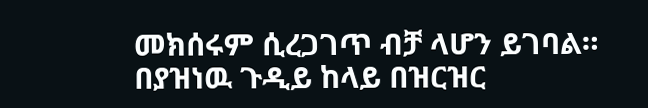መክሰሩም ሲረጋገጥ ብቻ ላሆን ይገባል።
በያዝነዉ ጉዲይ ከላይ በዝርዝር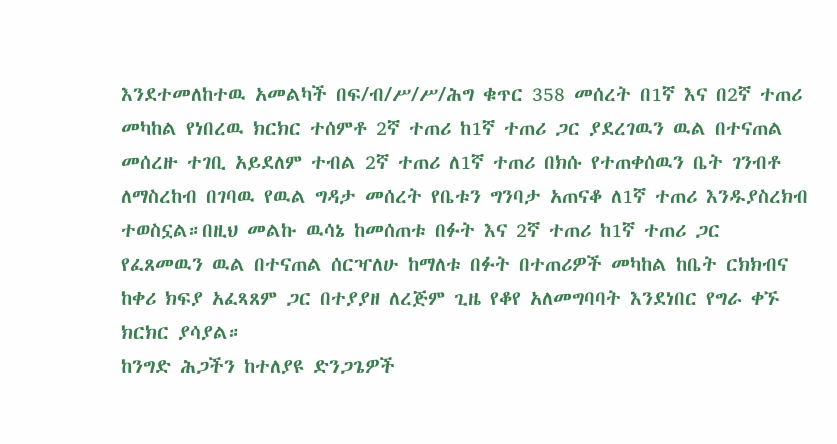እንደተመለከተዉ አመልካች በፍ/ብ/ሥ/ሥ/ሕግ ቁጥር 358 መሰረት በ1ኛ እና በ2ኛ ተጠሪ መካከል የነበረዉ ክርክር ተሰምቶ 2ኛ ተጠሪ ከ1ኛ ተጠሪ ጋር ያደረገዉን ዉል በተናጠል መሰረዙ ተገቢ አይደለም ተብል 2ኛ ተጠሪ ለ1ኛ ተጠሪ በክሱ የተጠቀሰዉን ቤት ገንብቶ ለማስረከብ በገባዉ የዉል ግዳታ መሰረት የቤቱን ግንባታ አጠናቆ ለ1ኛ ተጠሪ እንዱያስረክብ ተወስኗል።በዚህ መልኩ ዉሳኔ ከመሰጠቱ በፉት እና 2ኛ ተጠሪ ከ1ኛ ተጠሪ ጋር የፈጸመዉን ዉል በተናጠል ሰርዣለሁ ከማለቱ በፉት በተጠሪዎች መካከል ከቤት ርክክብና ከቀሪ ክፍያ አፈጻጸም ጋር በተያያዘ ለረጅም ጊዜ የቆየ አለመግባባት እንደነበር የግራ ቀኙ ክርክር ያሳያል።
ከንግድ ሕጋችን ከተለያዩ ድንጋጌዎች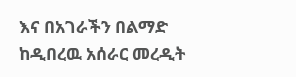እና በአገራችን በልማድ ከዲበረዉ አሰራር መረዲት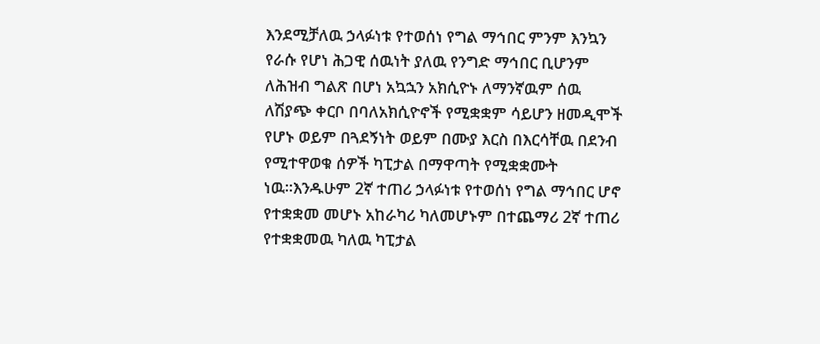እንደሚቻለዉ ኃላፉነቱ የተወሰነ የግል ማኅበር ምንም እንኳን የራሱ የሆነ ሕጋዊ ሰዉነት ያለዉ የንግድ ማኅበር ቢሆንም ለሕዝብ ግልጽ በሆነ አኳኋን አክሲዮኑ ለማንኛዉም ሰዉ ለሽያጭ ቀርቦ በባለአክሲዮኖች የሚቋቋም ሳይሆን ዘመዲሞች የሆኑ ወይም በጓደኝነት ወይም በሙያ እርስ በእርሳቸዉ በደንብ የሚተዋወቁ ሰዎች ካፒታል በማዋጣት የሚቋቋሙት ነዉ።እንዱሁም 2ኛ ተጠሪ ኃላፉነቱ የተወሰነ የግል ማኅበር ሆኖ የተቋቋመ መሆኑ አከራካሪ ካለመሆኑም በተጨማሪ 2ኛ ተጠሪ የተቋቋመዉ ካለዉ ካፒታል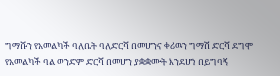ግማሹን የአመልካች ባለቤት ባለድርሻ በመሆንና ቀሪዉን ግማሽ ድርሻ ደግሞ የአመልካች ባል ወንድም ድርሻ በመሆን ያቋቋሙት እንደሆነ በይግባኝ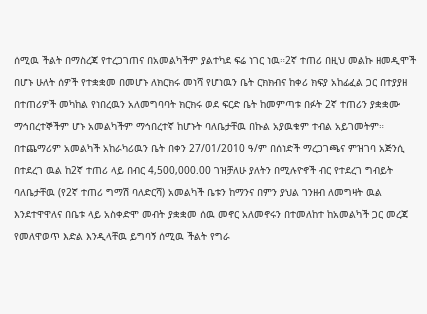ሰሚዉ ችልት በማስረጃ የተረጋገጠና በአመልካችም ያልተካደ ፍሬ ነገር ነዉ።2ኛ ተጠሪ በዚህ መልኩ ዘመዲሞች በሆኑ ሁለት ሰዎች የተቋቋመ በመሆኑ ለክርክሩ መነሻ የሆነዉን ቤት ርክክብና ከቀሪ ክፍያ አከፊፈል ጋር በተያያዘ በተጠሪዎች መካከል የነበረዉን አለመግባባት ክርክሩ ወደ ፍርድ ቤት ከመምጣቱ በፉት 2ኛ ተጠሪን ያቋቋሙ ማኅበረተኞችም ሆኑ አመልካችም ማኅበረተኛ ከሆኑት ባለቤታቸዉ በኩል አያዉቁም ተብል አይገመትም።
በተጨማሪም አመልካች አከራካሪዉን ቤት በቀን 27/01/2010 ዓ/ም በሰነድች ማረጋገጫና ምዝገባ አጅንሲ በተደረገ ዉል ከ2ኛ ተጠሪ ላይ በብር 4,500,000.00 ገዝቻለሁ ያለትን በሚሉዮኖች ብር የተደረገ ግብይት ባለቤታቸዉ (የ2ኛ ተጠሪ ግማሽ ባለድርሻ) አመልካች ቤቱን ከማንና በምን ያህል ገንዘብ ለመግዛት ዉል እንደተዋዋለና በቤቱ ላይ አስቀድሞ መብት ያቋቋመ ሰዉ መኖር አለመኖሩን በተመለከተ ከአመልካች ጋር መረጃ የመለዋወጥ እድል እንዲላቸዉ ይግባኝ ሰሚዉ ችልት የግራ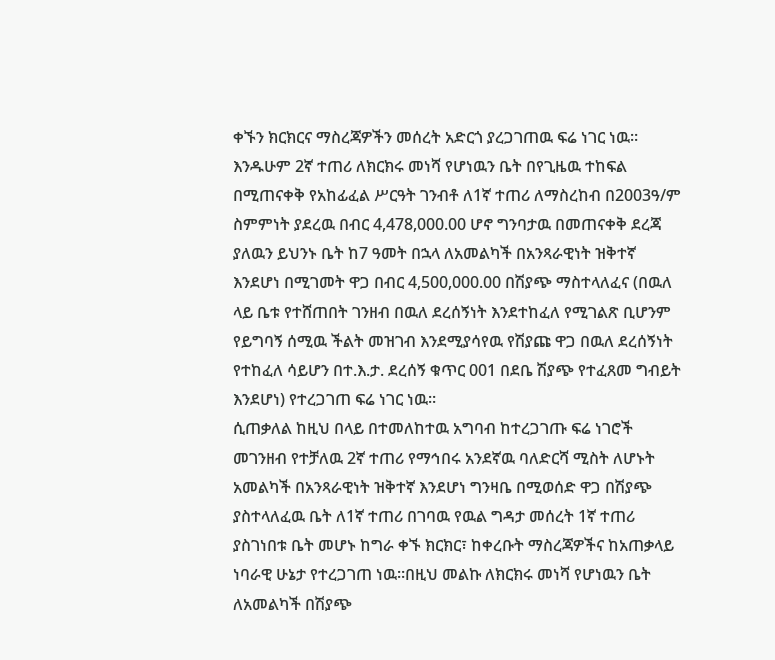ቀኙን ክርክርና ማስረጃዎችን መሰረት አድርጎ ያረጋገጠዉ ፍሬ ነገር ነዉ። እንዱሁም 2ኛ ተጠሪ ለክርክሩ መነሻ የሆነዉን ቤት በየጊዜዉ ተከፍል በሚጠናቀቅ የአከፊፈል ሥርዓት ገንብቶ ለ1ኛ ተጠሪ ለማስረከብ በ2003ዓ/ም ስምምነት ያደረዉ በብር 4,478,000.00 ሆኖ ግንባታዉ በመጠናቀቅ ደረጃ ያለዉን ይህንኑ ቤት ከ7 ዓመት በኋላ ለአመልካች በአንጻራዊነት ዝቅተኛ እንደሆነ በሚገመት ዋጋ በብር 4,500,000.00 በሽያጭ ማስተላለፈና (በዉለ ላይ ቤቱ የተሸጠበት ገንዘብ በዉለ ደረሰኝነት እንደተከፈለ የሚገልጽ ቢሆንም የይግባኝ ሰሚዉ ችልት መዝገብ እንደሚያሳየዉ የሽያጩ ዋጋ በዉለ ደረሰኝነት የተከፈለ ሳይሆን በተ.እ.ታ. ደረሰኝ ቁጥር 001 በደቤ ሽያጭ የተፈጸመ ግብይት እንደሆነ) የተረጋገጠ ፍሬ ነገር ነዉ።
ሲጠቃለል ከዚህ በላይ በተመለከተዉ አግባብ ከተረጋገጡ ፍሬ ነገሮች መገንዘብ የተቻለዉ 2ኛ ተጠሪ የማኅበሩ አንደኛዉ ባለድርሻ ሚስት ለሆኑት አመልካች በአንጻራዊነት ዝቅተኛ እንደሆነ ግንዛቤ በሚወሰድ ዋጋ በሽያጭ ያስተላለፈዉ ቤት ለ1ኛ ተጠሪ በገባዉ የዉል ግዳታ መሰረት 1ኛ ተጠሪ ያስገነበቱ ቤት መሆኑ ከግራ ቀኙ ክርክር፣ ከቀረቡት ማስረጃዎችና ከአጠቃላይ ነባራዊ ሁኔታ የተረጋገጠ ነዉ።በዚህ መልኩ ለክርክሩ መነሻ የሆነዉን ቤት ለአመልካች በሽያጭ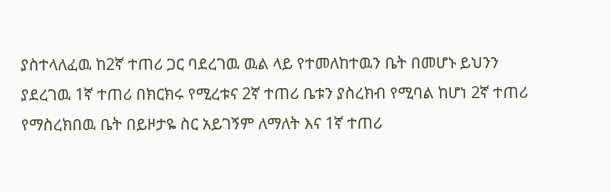ያስተላለፈዉ ከ2ኛ ተጠሪ ጋር ባደረገዉ ዉል ላይ የተመለከተዉን ቤት በመሆኑ ይህንን ያደረገዉ 1ኛ ተጠሪ በክርክሩ የሚረቱና 2ኛ ተጠሪ ቤቱን ያስረክብ የሚባል ከሆነ 2ኛ ተጠሪ የማስረክበዉ ቤት በይዞታዬ ስር አይገኝም ለማለት እና 1ኛ ተጠሪ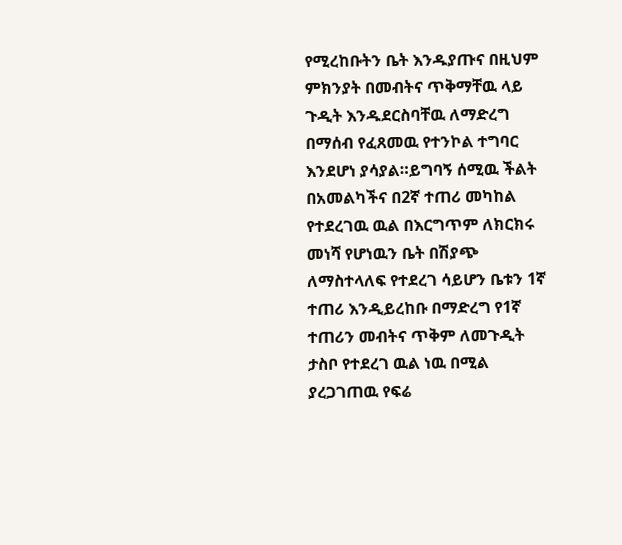የሚረከቡትን ቤት እንዱያጡና በዚህም ምክንያት በመብትና ጥቅማቸዉ ላይ ጉዲት እንዱደርስባቸዉ ለማድረግ በማሰብ የፈጸመዉ የተንኮል ተግባር እንደሆነ ያሳያል።ይግባኝ ሰሚዉ ችልት በአመልካችና በ2ኛ ተጠሪ መካከል የተደረገዉ ዉል በእርግጥም ለክርክሩ መነሻ የሆነዉን ቤት በሽያጭ ለማስተላለፍ የተደረገ ሳይሆን ቤቱን 1ኛ ተጠሪ እንዲይረከቡ በማድረግ የ1ኛ ተጠሪን መብትና ጥቅም ለመጉዲት ታስቦ የተደረገ ዉል ነዉ በሚል ያረጋገጠዉ የፍሬ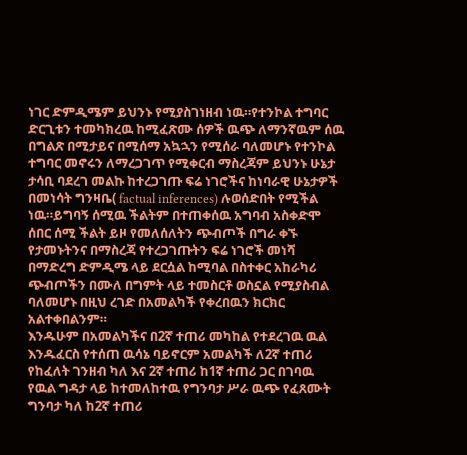ነገር ድምዲሜም ይህንኑ የሚያስገነዘብ ነዉ።የተንኮል ተግባር ድርጊቱን ተመካክረዉ ከሚፈጽሙ ሰዎች ዉጭ ለማንኛዉም ሰዉ በግልጽ በሚታይና በሚሰማ አኳኋን የሚሰራ ባለመሆኑ የተንኮል ተግባር መኖሩን ለማረጋገጥ የሚቀርብ ማስረጃም ይህንኑ ሁኔታ ታሳቢ ባደረገ መልኩ ከተረጋገጡ ፍሬ ነገሮችና ከነባራዊ ሁኔታዎች በመነሳት ግንዛቤ( factual inferences) ሉወሰድበት የሚችል ነዉ።ይግባኝ ሰሚዉ ችልትም በተጠቀሰዉ አግባብ አስቀድሞ ሰበር ሰሚ ችልት ይዞ የመለሰለትን ጭብጦች በግራ ቀኙ የታመኑትንና በማስረጃ የተረጋገጡትን ፍሬ ነገሮች መነሻ በማድረግ ድምዲሜ ላይ ደርሷል ከሚባል በስተቀር አከራካሪ ጭብጦችን በሙለ በግምት ላይ ተመስርቶ ወስኗል የሚያስብል ባለመሆኑ በዚህ ረገድ በአመልካች የቀረበዉን ክርክር አልተቀበልንም።
እንዱሁም በአመልካችና በ2ኛ ተጠሪ መካከል የተደረገዉ ዉል እንዱፈርስ የተሰጠ ዉሳኔ ባይኖርም አመልካች ለ2ኛ ተጠሪ የከፈለት ገንዘብ ካለ እና 2ኛ ተጠሪ ከ1ኛ ተጠሪ ጋር በገባዉ የዉል ግዳታ ላይ ከተመለከተዉ የግንባታ ሥራ ዉጭ የፈጸሙት ግንባታ ካለ ከ2ኛ ተጠሪ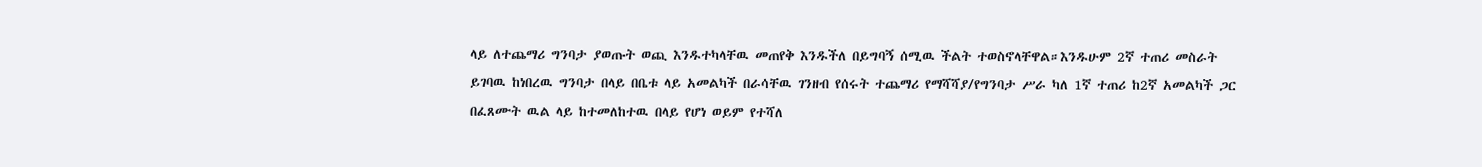ላይ ለተጨማሪ ግንባታ ያወጡት ወጪ እንዱተካላቸዉ መጠየቅ እንዱችለ በይግባኝ ሰሚዉ ችልት ተወስኖላቸዋል።እንዱሁም 2ኛ ተጠሪ መስራት ይገባዉ ከነበረዉ ግንባታ በላይ በቤቱ ላይ አመልካች በራሳቸዉ ገንዘብ የሰሩት ተጨማሪ የማሻሻያ/የግንባታ ሥራ ካለ 1ኛ ተጠሪ ከ2ኛ አመልካች ጋር በፈጸሙት ዉል ላይ ከተመለከተዉ በላይ የሆነ ወይም የተሻለ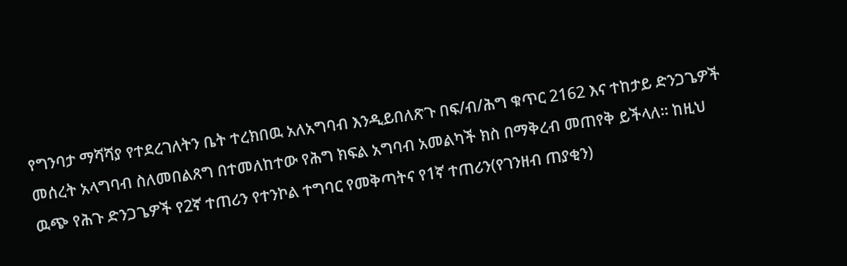የግንባታ ማሻሻያ የተደረገለትን ቤት ተረክበዉ አለአግባብ እንዲይበለጽጉ በፍ/ብ/ሕግ ቁጥር 2162 እና ተከታይ ድንጋጌዎች መሰረት አላግባብ ስለመበልጸግ በተመለከተው የሕግ ክፍል አግባብ አመልካች ክስ በማቅረብ መጠየቅ ይችላለ። ከዚህ ዉጭ የሕጉ ድንጋጌዎች የ2ኛ ተጠሪን የተንኮል ተግባር የመቅጣትና የ1ኛ ተጠሪን(የገንዘብ ጠያቂን)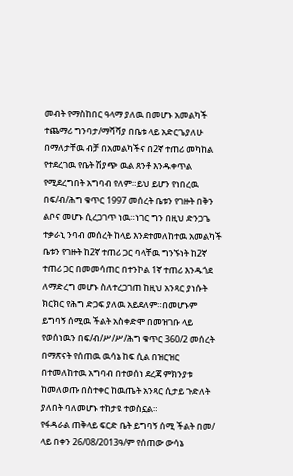መብት የማስከበር ዓላማ ያለዉ በመሆኑ አመልካች ተጨማሪ ግንባታ/ማሻሻያ በቤቱ ላይ አድርጌያለሁ በማለታቸዉ ብቻ በአመልካችና በ2ኛ ተጠሪ መካከል የተደረገዉ የቤት ሽያጭ ዉል ጸንቶ እንዱቀጥል የሚደረግበት አግባብ የለም።ይህ ይሆን የነበረዉ በፍ/ብ/ሕግ ቁጥር 1997 መሰረት ቤቱን የገዙት በቅን ልቦና መሆኑ ሲረጋገጥ ነዉ።ነገር ግን በዚህ ድንጋጌ ተቃራኒ ንባብ መሰረት ከላይ እንደተመለከተዉ አመልካች ቤቱን የገዙት ከ2ኛ ተጠሪ ጋር ባላቸዉ ግንኙነት ከ2ኛ ተጠሪ ጋር በመመሳጠር በተንኮል 1ኛ ተጠሪ እንዱጎደ ለማድረግ መሆኑ ስለተረጋገጠ ከዚህ አንጻር ያነሱት ክርክር የሕግ ድጋፍ ያለዉ አይደለም።በመሆኑም ይግባኝ ሰሚዉ ችልት አስቀድሞ በመዝገቡ ላይ የወሰነዉን በፍ/ብ/ሥ/ሥ/ሕግ ቁጥር 360/2 መሰረት በማጽናት የሰጠዉ ዉሳኔ ከፍ ሲል በዝርዝር በተመለከተዉ አግባብ በተወሰነ ደረጃ ምክንያቱ ከመለወጡ በስተቀር ከዉጤት አንጻር ሲታይ ጉድለት ያለበት ባለመሆኑ ተከታዩ ተወስኗል።
የፋዳራል ጠቅላይ ፍርድ ቤት ይግባኝ ሰሚ ችልት በመ/ ላይ በቀን 26/08/2013ዓ/ም የሰጠው ውሳኔ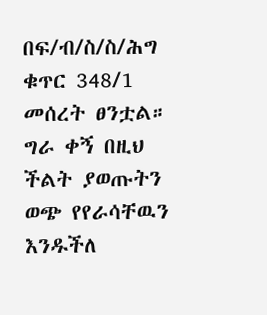በፍ/ብ/ስ/ስ/ሕግ ቁጥር 348/1 መሰረት ፀንቷል።
ግራ ቀኝ በዚህ ችልት ያወጡትን ወጭ የየራሳቸዉን እንዱችለ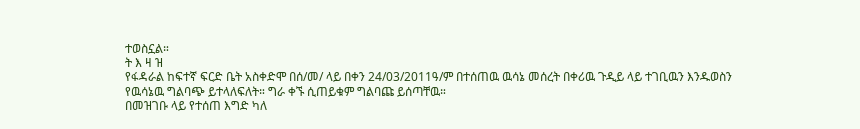ተወስኗል።
ት እ ዛ ዝ
የፋዳራል ከፍተኛ ፍርድ ቤት አስቀድሞ በሰ/መ/ ላይ በቀን 24/03/2011ዓ/ም በተሰጠዉ ዉሳኔ መሰረት በቀሪዉ ጉዲይ ላይ ተገቢዉን እንዱወስን የዉሳኔዉ ግልባጭ ይተላለፍለት። ግራ ቀኙ ሲጠይቁም ግልባጩ ይሰጣቸዉ።
በመዝገቡ ላይ የተሰጠ እግድ ካለ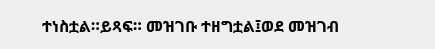ተነስቷል።ይጻፍ። መዝገቡ ተዘግቷል፤ወደ መዝገብ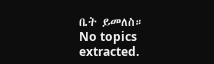ቤት ይመለስ።
No topics extracted.